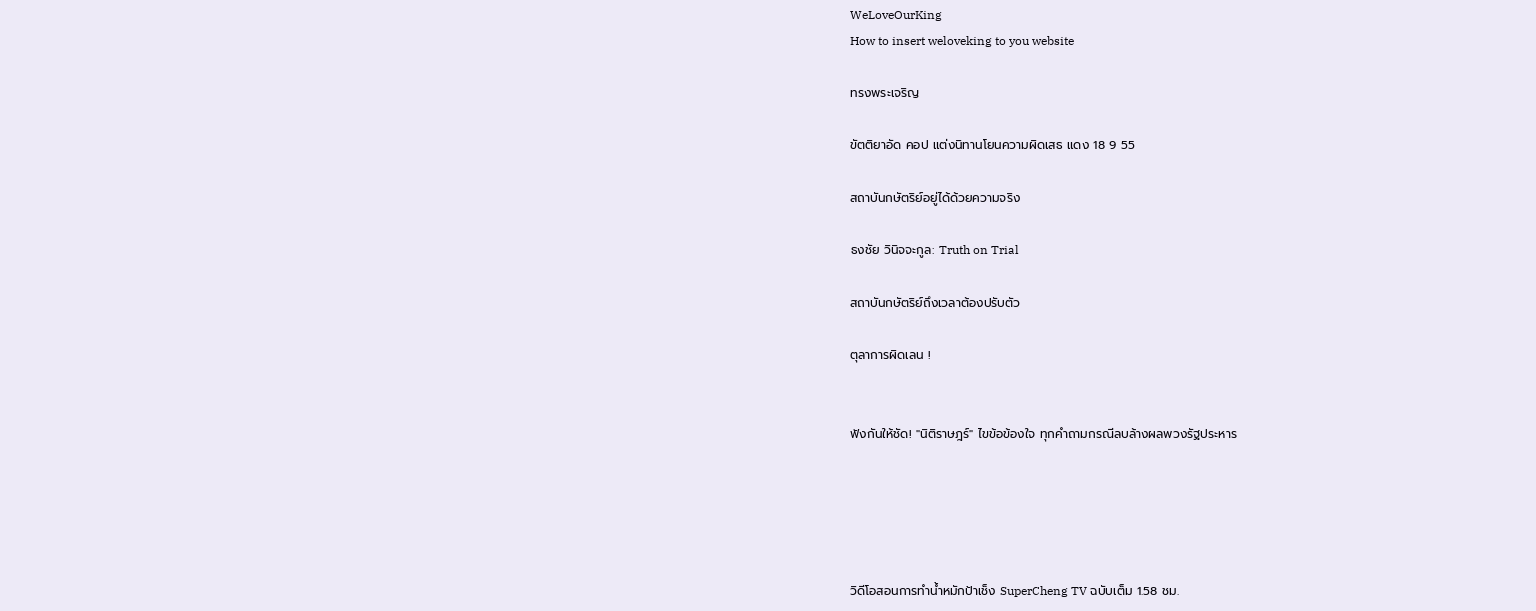WeLoveOurKing
How to insert weloveking to you website

ทรงพระเจริญ

ขัตติยาอัด คอป แต่งนิทานโยนความผิดเสธ แดง 18 9 55

สถาบันกษัตริย์อยู่ได้ด้วยความจริง

ธงชัย วินิจจะกูล: Truth on Trial

สถาบันกษัตริย์ถึงเวลาต้องปรับตัว

ตุลาการผิดเลน !


ฟังกันให้ชัด! "นิติราษฎร์" ไขข้อข้องใจ ทุกคำถามกรณีลบล้างผลพวงรัฐประหาร





วิดีโอสอนการทำน้ำหมักป้าเช็ง SuperCheng TV ฉบับเต็ม 1.58 ชม.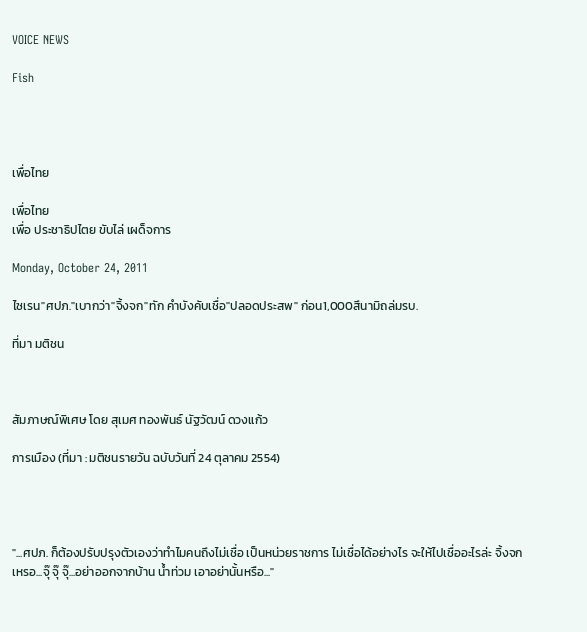VOICE NEWS

Fish




เพื่อไทย

เพื่อไทย
เพื่อ ประชาธิปไตย ขับไล่ เผด็จการ

Monday, October 24, 2011

ไซเรน"ศปภ."เบากว่า"จิ้งจก"ทัก คำบังคับเชื่อ"ปลอดประสพ" ก่อน1,000สึนามิถล่มรบ.

ที่มา มติชน



สัมภาษณ์พิเศษ โดย สุเมศ ทองพันธ์ นัฐวัฒน์ ดวงแก้ว

การเมือง (ที่มา : มติชนรายวัน ฉบับวันที่ 24 ตุลาคม 2554)




"...ศปภ. ก็ต้องปรับปรุงตัวเองว่าทำไมคนถึงไม่เชื่อ เป็นหน่วยราชการ ไม่เชื่อได้อย่างไร จะให้ไปเชื่ออะไรล่ะ จิ้งจกเหรอ...จุ๊ จุ๊ จุ๊...อย่าออกจากบ้าน น้ำท่วม เอาอย่านั้นหรือ..."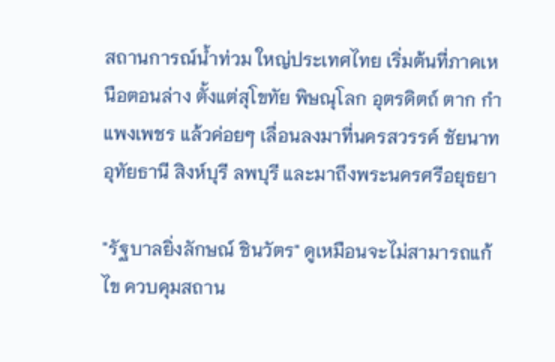สถานการณ์น้ำท่วม ใหญ่ประเทศไทย เริ่มต้นที่ภาคเหนือตอนล่าง ตั้งแต่สุโขทัย พิษณุโลก อุตรดิตถ์ ตาก กำแพงเพชร แล้วค่อยๆ เลื่อนลงมาที่นครสวรรค์ ชัยนาท อุทัยธานี สิงห์บุรี ลพบุรี และมาถึงพระนครศรีอยุธยา

"รัฐบาลยิ่งลักษณ์ ชินวัตร" ดูเหมือนจะไม่สามารถแก้ไข ควบคุมสถาน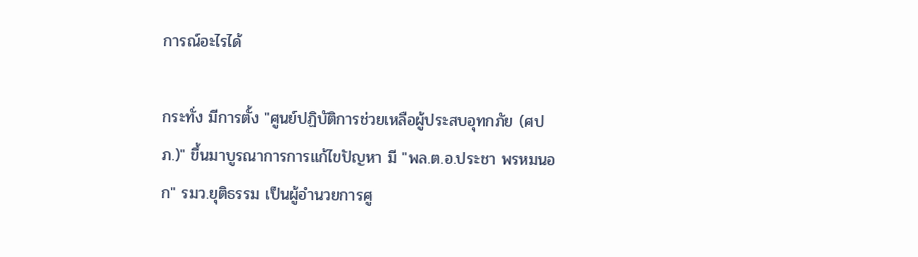การณ์อะไรได้

กระทั่ง มีการตั้ง "ศูนย์ปฏิบัติการช่วยเหลือผู้ประสบอุทกภัย (ศปภ.)" ขึ้นมาบูรณาการการแก้ไขปัญหา มี "พล.ต.อ.ประชา พรหมนอก" รมว.ยุติธรรม เป็นผู้อำนวยการศู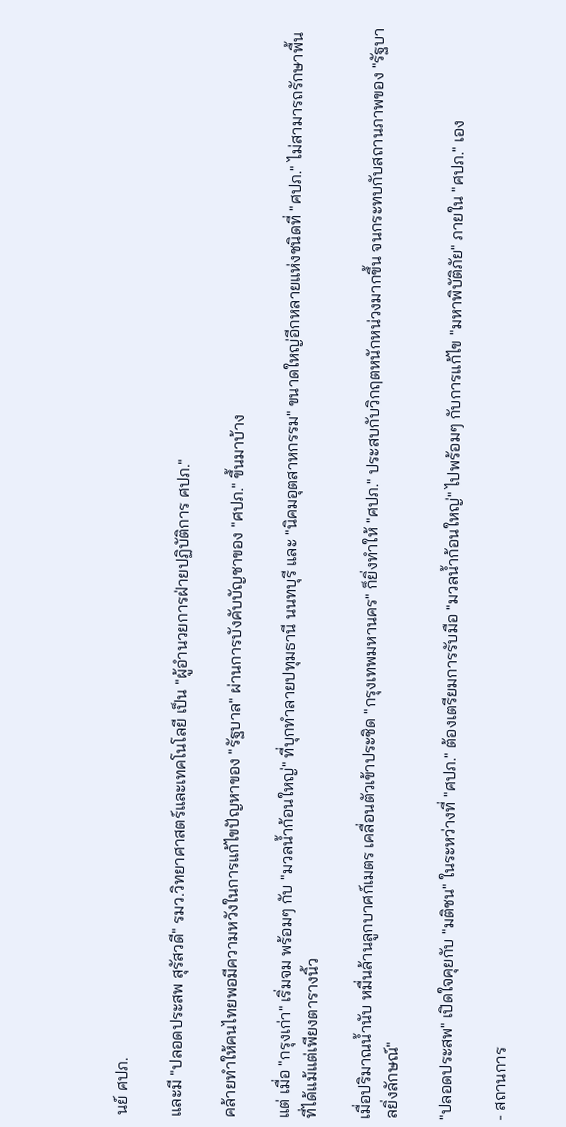นย์ ศปภ.

และมี "ปลอดประสพ สุรัสวดี" รมว.วิทยาศาสตร์และเทคโนโลยี เป็น "ผู้อำนวยการฝ่ายปฏิบัติการ ศปภ."

คล้ายทำให้คนไทยพอมีความหวังในการแก้ไขปัญหาของ "รัฐบาล" ผ่านการบังคับบัญชาของ "ศปภ." ขึ้นมาบ้าง

แต่ เมื่อ "กรุงเก่า" เริ่มจม พร้อมๆ กับ "มวลน้ำก้อนใหญ่" ที่บุกทำลายปทุมธานี นนทบุรี และ "นิคมอุตสาหกรรม" ขนาดใหญ่อีกหลายแห่งชนิดที่ "ศปภ." ไม่สามารถรักษาพื้นที่ได้แม้แต่เพียงตารางนิ้ว

เมื่อปริมาณน้ำนับ หมื่นล้านลูกบาศก์เมตร เคลื่อนตัวเข้าประชิด "กรุงเทพมหานคร" ก็ยิ่งทำให้ "ศปภ." ประสบกับวิกฤตหนักหน่วงมากขึ้น จนกระทบกับสถานภาพของ "รัฐบาลยิ่งลักษณ์"

"ปลอดประสพ" เปิดใจคุยกับ "มติชน" ในระหว่างที่ "ศปภ." ต้องเตรียมการรับมือ "มวลน้ำก้อนใหญ่" ไปพร้อมๆ กับการแก้ไข "มหาพิบัติภัย" ภายใน "ศปภ." เอง

- สถานการ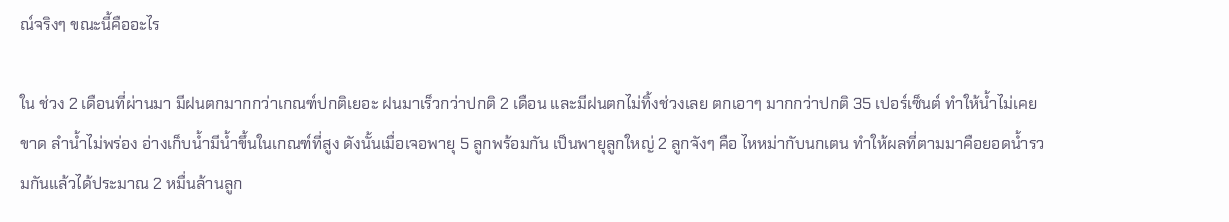ณ์จริงๆ ขณะนี้คืออะไร

ใน ช่วง 2 เดือนที่ผ่านมา มีฝนตกมากกว่าเกณฑ์ปกติเยอะ ฝนมาเร็วกว่าปกติ 2 เดือน และมีฝนตกไม่ทิ้งช่วงเลย ตกเอาๆ มากกว่าปกติ 35 เปอร์เซ็นต์ ทำให้น้ำไม่เคยขาด ลำน้ำไม่พร่อง อ่างเก็บน้ำมีน้ำขึ้นในเกณฑ์ที่สูง ดังนั้นเมื่อเจอพายุ 5 ลูกพร้อมกัน เป็นพายุลูกใหญ่ 2 ลูกจังๆ คือ ไหหม่ากับนกเตน ทำให้ผลที่ตามมาคือยอดน้ำรวมกันแล้วได้ประมาณ 2 หมื่นล้านลูก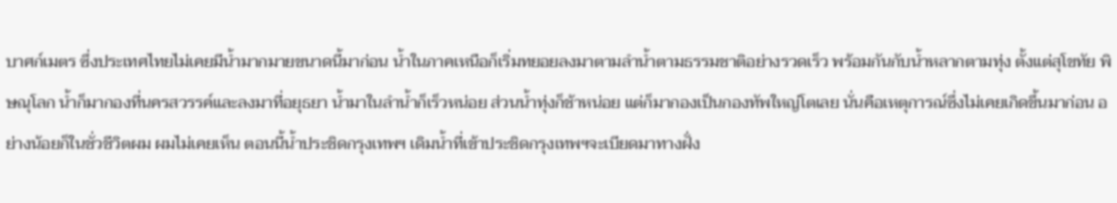บาศก์เมตร ซึ่งประเทศไทยไม่เคยมีน้ำมากมายขนาดนี้มาก่อน น้ำในภาคเหนือก็เริ่มทยอยลงมาตามลำน้ำตามธรรมชาติอย่างรวดเร็ว พร้อมกันกับน้ำหลากตามทุ่ง ตั้งแต่สุโขทัย พิษณุโลก น้ำก็มากองที่นครสวรรค์และลงมาที่อยุธยา น้ำมาในลำน้ำก็เร็วหน่อย ส่วนน้ำทุ่งก็ช้าหน่อย แต่ก็มากองเป็นกองทัพใหญ่โตเลย นั่นคือเหตุการณ์ซึ่งไม่เคยเกิดขึ้นมาก่อน อย่างน้อยก็ในชั่วชีวิตผม ผมไม่เคยเห็น ตอนนี้น้ำประชิดกรุงเทพฯ เดิมน้ำที่เข้าประชิดกรุงเทพฯจะเบียดมาทางฝั่ง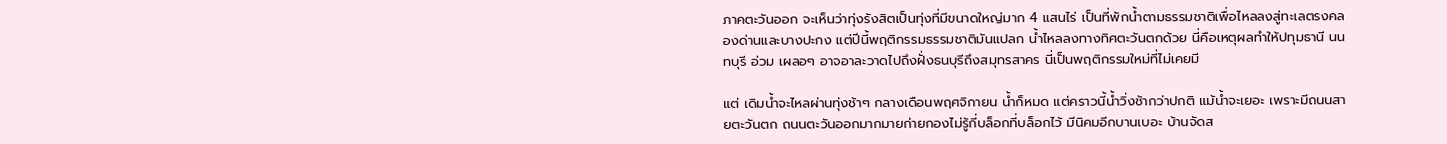ภาคตะวันออก จะเห็นว่าทุ่งรังสิตเป็นทุ่งที่มีขนาดใหญ่มาก 4 แสนไร่ เป็นที่พักน้ำตามธรรมชาติเพื่อไหลลงสู่ทะเลตรงคลองด่านและบางปะกง แต่ปีนี้พฤติกรรมธรรมชาติมันแปลก น้ำไหลลงทางทิศตะวันตกด้วย นี่คือเหตุผลทำให้ปทุมธานี นนทบุรี อ่วม เผลอๆ อาจอาละวาดไปถึงฝั่งธนบุรีถึงสมุทรสาคร นี่เป็นพฤติกรรมใหม่ที่ไม่เคยมี

แต่ เดิมน้ำจะไหลผ่านทุ่งช้าๆ กลางเดือนพฤศจิกายน น้ำก็หมด แต่คราวนี้น้ำวิ่งช้ากว่าปกติ แม้น้ำจะเยอะ เพราะมีถนนสายตะวันตก ถนนตะวันออกมากมายก่ายกองไม่รู้กี่บล็อกที่บล็อกไว้ มีนิคมอีกบานเบอะ บ้านจัดส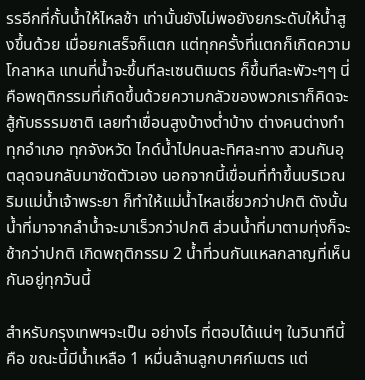รรอีกที่กั้นน้ำให้ไหลช้า เท่านั้นยังไม่พอยังยกระดับให้น้ำสูงขึ้นด้วย เมื่อยกเสร็จก็แตก แต่ทุกครั้งที่แตกก็เกิดความโกลาหล แทนที่น้ำจะขึ้นทีละเซนติเมตร ก็ขึ้นทีละพัวะๆๆ นี่คือพฤติกรรมที่เกิดขึ้นด้วยความกลัวของพวกเราก็คิดจะสู้กับธรรมชาติ เลยทำเขื่อนสูงบ้างต่ำบ้าง ต่างคนต่างทำ ทุกอำเภอ ทุกจังหวัด ไกด์น้ำไปคนละทิศละทาง สวนกันอุตลุดจนกลับมาซัดตัวเอง นอกจากนี้เขื่อนที่ทำขึ้นบริเวณริมแม่น้ำเจ้าพระยา ก็ทำให้แม่น้ำไหลเชี่ยวกว่าปกติ ดังนั้นน้ำที่มาจากลำน้ำจะมาเร็วกว่าปกติ ส่วนน้ำที่มาตามทุ่งก็จะช้ากว่าปกติ เกิดพฤติกรรม 2 น้ำที่วนกันแหลกลาญที่เห็นกันอยู่ทุกวันนี้

สำหรับกรุงเทพฯจะเป็น อย่างไร ที่ตอบได้แน่ๆ ในวินาทีนี้คือ ขณะนี้มีน้ำเหลือ 1 หมื่นล้านลูกบาศก์เมตร แต่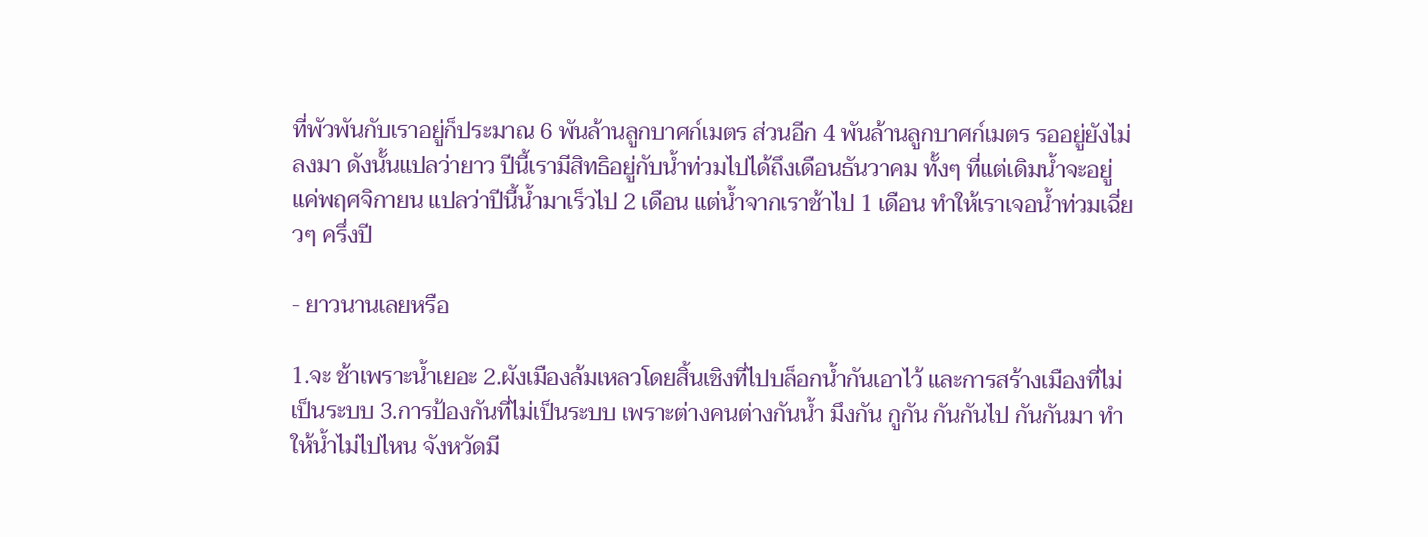ที่พัวพันกับเราอยู่ก็ประมาณ 6 พันล้านลูกบาศก์เมตร ส่วนอีก 4 พันล้านลูกบาศก์เมตร รออยู่ยังไม่ลงมา ดังนั้นแปลว่ายาว ปีนี้เรามีสิทธิอยู่กับน้ำท่วมไปได้ถึงเดือนธันวาคม ทั้งๆ ที่แต่เดิมน้ำจะอยู่แค่พฤศจิกายน แปลว่าปีนี้น้ำมาเร็วไป 2 เดือน แต่น้ำจากเราช้าไป 1 เดือน ทำให้เราเจอน้ำท่วมเฉี่ยวๆ ครึ่งปี

- ยาวนานเลยหรือ

1.จะ ช้าเพราะน้ำเยอะ 2.ผังเมืองล้มเหลวโดยสิ้นเชิงที่ไปบล็อกน้ำกันเอาไว้ และการสร้างเมืองที่ไม่เป็นระบบ 3.การป้องกันที่ไม่เป็นระบบ เพราะต่างคนต่างกันน้ำ มึงกัน กูกัน กันกันไป กันกันมา ทำให้น้ำไม่ไปไหน จังหวัดมี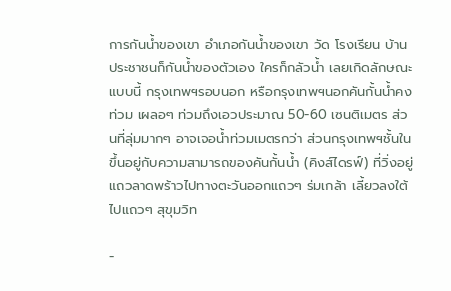การกันน้ำของเขา อำเภอกันน้ำของเขา วัด โรงเรียน บ้านประชาชนก็กันน้ำของตัวเอง ใครก็กลัวน้ำ เลยเกิดลักษณะแบบนี้ กรุงเทพฯรอบนอก หรือกรุงเทพฯนอกคันกั้นน้ำคงท่วม เผลอๆ ท่วมถึงเอวประมาณ 50-60 เซนติเมตร ส่วนที่ลุ่มมากๆ อาจเจอน้ำท่วมเมตรกว่า ส่วนกรุงเทพฯชั้นในขึ้นอยู่กับความสามารถของคันกั้นน้ำ (คิงส์ไดรฟ์) ที่วิ่งอยู่แถวลาดพร้าวไปทางตะวันออกแถวๆ ร่มเกล้า เลี้ยวลงใต้ไปแถวๆ สุขุมวิท

-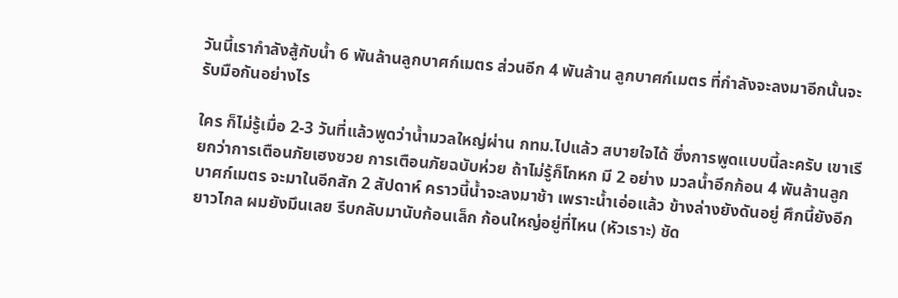วันนี้เรากำลังสู้กับน้ำ 6 พันล้านลูกบาศก์เมตร ส่วนอีก 4 พันล้าน ลูกบาศก์เมตร ที่กำลังจะลงมาอีกนั้นจะรับมือกันอย่างไร

ใคร ก็ไม่รู้เมื่อ 2-3 วันที่แล้วพูดว่าน้ำมวลใหญ่ผ่าน กทม.ไปแล้ว สบายใจได้ ซึ่งการพูดแบบนี้ละครับ เขาเรียกว่าการเตือนภัยเฮงซวย การเตือนภัยฉบับห่วย ถ้าไม่รู้ก็โกหก มี 2 อย่าง มวลน้ำอีกก้อน 4 พันล้านลูกบาศก์เมตร จะมาในอีกสัก 2 สัปดาห์ คราวนี้น้ำจะลงมาช้า เพราะน้ำเอ่อแล้ว ข้างล่างยังดันอยู่ ศึกนี้ยังอีกยาวไกล ผมยังมึนเลย รีบกลับมานับก้อนเล็ก ก้อนใหญ่อยู่ที่ไหน (หัวเราะ) ชัด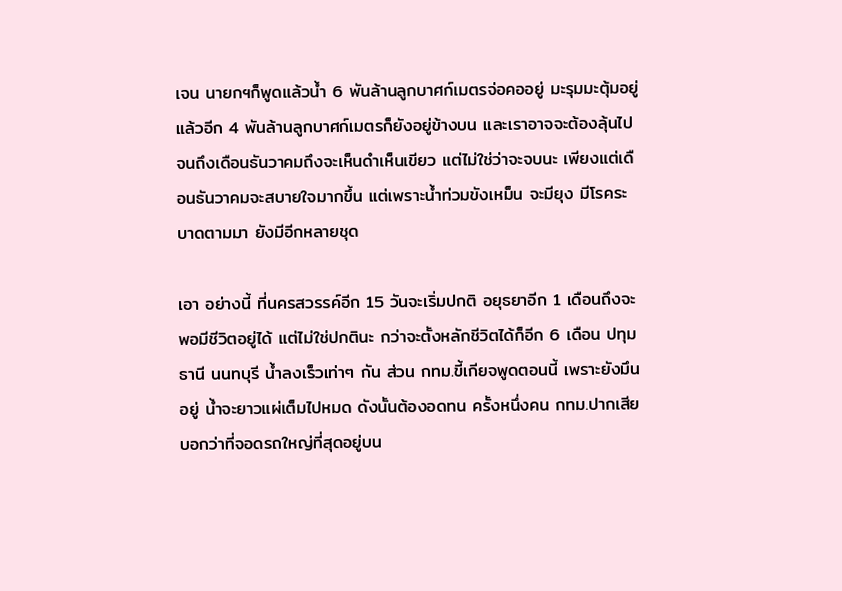เจน นายกฯก็พูดแล้วน้ำ 6 พันล้านลูกบาศก์เมตรจ่อคออยู่ มะรุมมะตุ้มอยู่แล้วอีก 4 พันล้านลูกบาศก์เมตรก็ยังอยู่ข้างบน และเราอาจจะต้องลุ้นไปจนถึงเดือนธันวาคมถึงจะเห็นดำเห็นเขียว แต่ไม่ใช่ว่าจะจบนะ เพียงแต่เดือนธันวาคมจะสบายใจมากขึ้น แต่เพราะน้ำท่วมขังเหม็น จะมียุง มีโรคระบาดตามมา ยังมีอีกหลายชุด

เอา อย่างนี้ ที่นครสวรรค์อีก 15 วันจะเริ่มปกติ อยุธยาอีก 1 เดือนถึงจะพอมีชีวิตอยู่ได้ แต่ไม่ใช่ปกตินะ กว่าจะตั้งหลักชีวิตได้ก็อีก 6 เดือน ปทุมธานี นนทบุรี น้ำลงเร็วเท่าๆ กัน ส่วน กทม.ขี้เกียจพูดตอนนี้ เพราะยังมึนอยู่ น้ำจะยาวแผ่เต็มไปหมด ดังนั้นต้องอดทน ครั้งหนึ่งคน กทม.ปากเสีย บอกว่าที่จอดรถใหญ่ที่สุดอยู่บน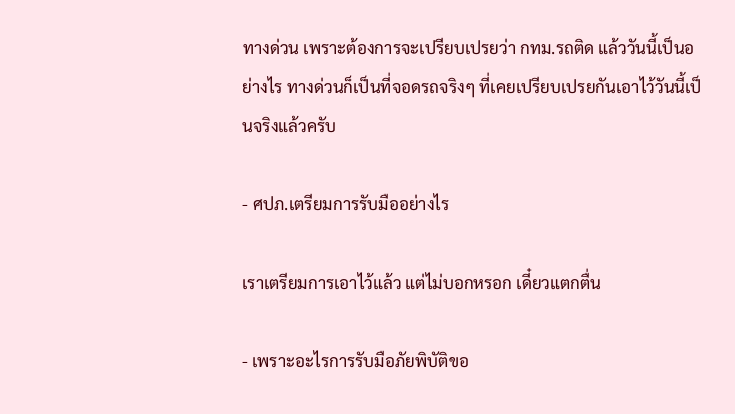ทางด่วน เพราะต้องการจะเปรียบเปรยว่า กทม.รถติด แล้ววันนี้เป็นอย่างไร ทางด่วนก็เป็นที่จอดรถจริงๆ ที่เคยเปรียบเปรยกันเอาไว้วันนี้เป็นจริงแล้วครับ

- ศปภ.เตรียมการรับมืออย่างไร

เราเตรียมการเอาไว้แล้ว แต่ไม่บอกหรอก เดี๋ยวแตกตื่น

- เพราะอะไรการรับมือภัยพิบัติขอ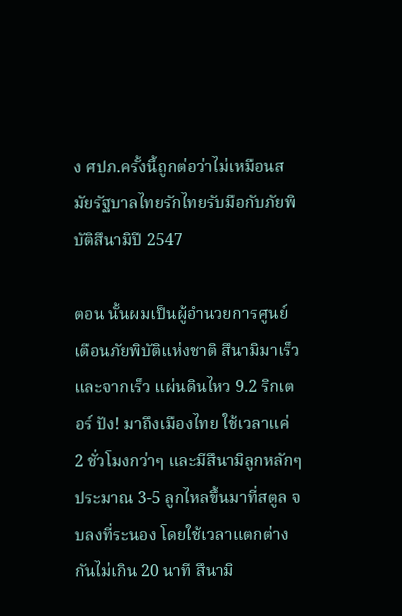ง ศปภ.ครั้งนี้ถูกต่อว่าไม่เหมือนสมัยรัฐบาลไทยรักไทยรับมือกับภัยพิบัติสึนามิปี 2547

ตอน นั้นผมเป็นผู้อำนวยการศูนย์เตือนภัยพิบัติแห่งชาติ สึนามิมาเร็วและจากเร็ว แผ่นดินไหว 9.2 ริกเตอร์ ปัง! มาถึงเมืองไทย ใช้เวลาแค่ 2 ชั่วโมงกว่าๆ และมีสึนามิลูกหลักๆ ประมาณ 3-5 ลูกไหลขึ้นมาที่สตูล จบลงที่ระนอง โดยใช้เวลาแตกต่างกันไม่เกิน 20 นาที สึนามิ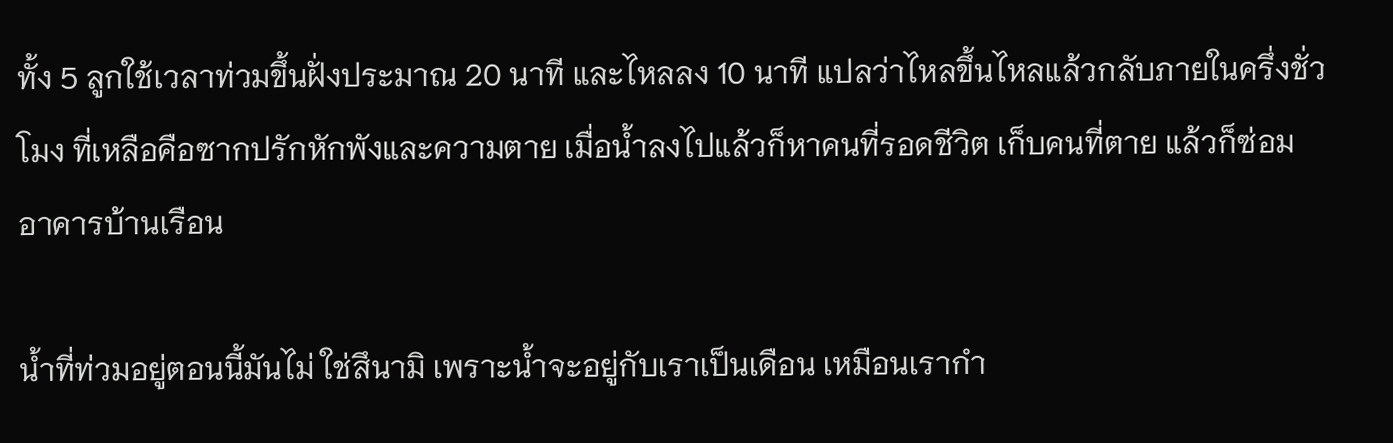ทั้ง 5 ลูกใช้เวลาท่วมขึ้นฝั่งประมาณ 20 นาที และไหลลง 10 นาที แปลว่าไหลขึ้นไหลแล้วกลับภายในครึ่งชั่วโมง ที่เหลือคือซากปรักหักพังและความตาย เมื่อน้ำลงไปแล้วก็หาคนที่รอดชีวิต เก็บคนที่ตาย แล้วก็ซ่อมอาคารบ้านเรือน

น้ำที่ท่วมอยู่ตอนนี้มันไม่ ใช่สึนามิ เพราะน้ำจะอยู่กับเราเป็นเดือน เหมือนเรากำ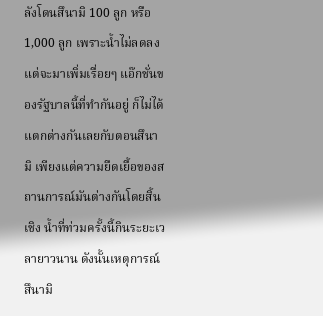ลังโดนสึนามิ 100 ลูก หรือ 1,000 ลูก เพราะน้ำไม่ลดลง แต่จะมาเพิ่มเรื่อยๆ แอ๊กชั่นของรัฐบาลนี้ที่ทำกันอยู่ ก็ไม่ได้แตกต่างกันเลยกับตอนสึนามิ เพียงแต่ความยืดเยื้อของสถานการณ์มันต่างกันโดยสิ้นเชิง น้ำที่ท่วมครั้งนี้กินระยะเวลายาวนาน ดังนั้นเหตุการณ์สึนามิ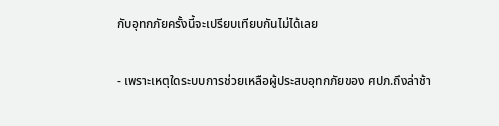กับอุทกภัยครั้งนี้จะเปรียบเทียบกันไม่ได้เลย

- เพราะเหตุใดระบบการช่วยเหลือผู้ประสบอุทกภัยของ ศปภ.ถึงล่าช้า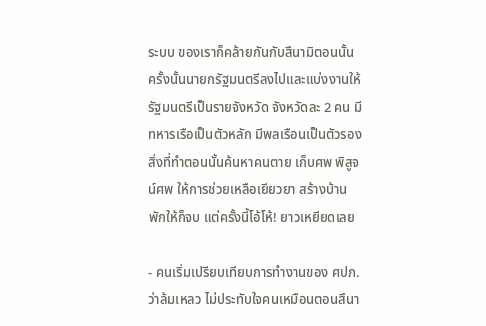ระบบ ของเราก็คล้ายกันกับสึนามิตอนนั้น ครั้งนั้นนายกรัฐมนตรีลงไปและแบ่งงานให้รัฐมนตรีเป็นรายจังหวัด จังหวัดละ 2 คน มีทหารเรือเป็นตัวหลัก มีพลเรือนเป็นตัวรอง สิ่งที่ทำตอนนั้นค้นหาคนตาย เก็บศพ พิสูจน์ศพ ให้การช่วยเหลือเยียวยา สร้างบ้านพักให้ก็จบ แต่ครั้งนี้โอ้โห้! ยาวเหยียดเลย

- คนเริ่มเปรียบเทียบการทำงานของ ศปภ.ว่าล้มเหลว ไม่ประทับใจคนเหมือนตอนสึนา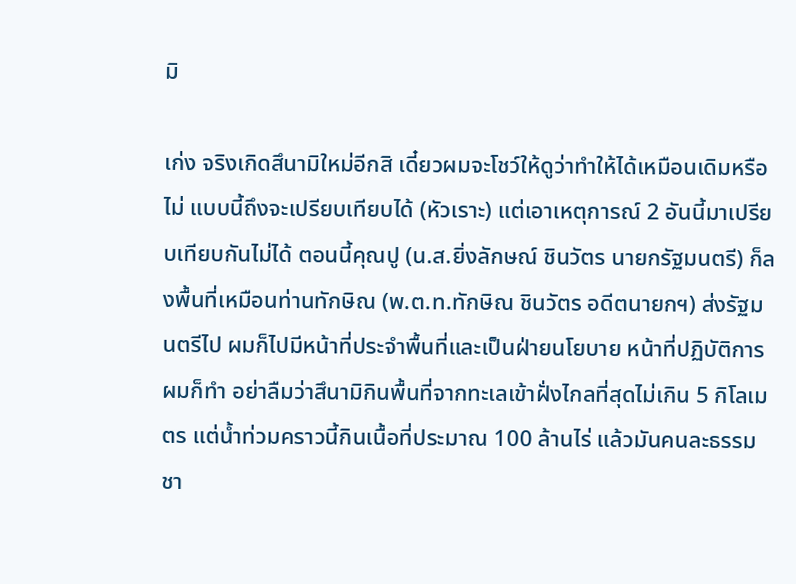มิ

เก่ง จริงเกิดสึนามิใหม่อีกสิ เดี๋ยวผมจะโชว์ให้ดูว่าทำให้ได้เหมือนเดิมหรือไม่ แบบนี้ถึงจะเปรียบเทียบได้ (หัวเราะ) แต่เอาเหตุการณ์ 2 อันนี้มาเปรียบเทียบกันไม่ได้ ตอนนี้คุณปู (น.ส.ยิ่งลักษณ์ ชินวัตร นายกรัฐมนตรี) ก็ลงพื้นที่เหมือนท่านทักษิณ (พ.ต.ท.ทักษิณ ชินวัตร อดีตนายกฯ) ส่งรัฐมนตรีไป ผมก็ไปมีหน้าที่ประจำพื้นที่และเป็นฝ่ายนโยบาย หน้าที่ปฏิบัติการผมก็ทำ อย่าลืมว่าสึนามิกินพื้นที่จากทะเลเข้าฝั่งไกลที่สุดไม่เกิน 5 กิโลเมตร แต่น้ำท่วมคราวนี้กินเนื้อที่ประมาณ 100 ล้านไร่ แล้วมันคนละธรรมชา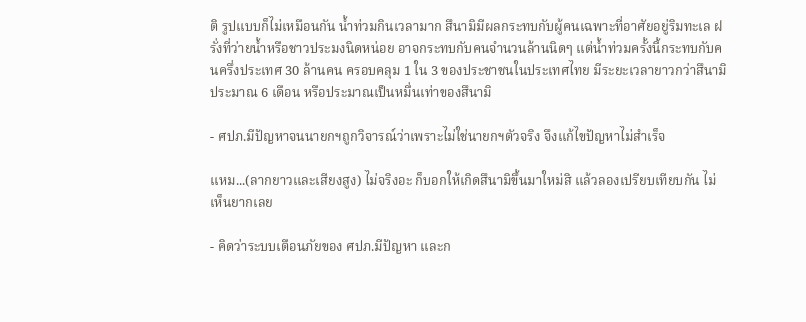ติ รูปแบบก็ไม่เหมือนกัน น้ำท่วมกินเวลามาก สึนามิมีผลกระทบกับผู้คนเฉพาะที่อาศัยอยู่ริมทะเล ฝรั่งที่ว่ายน้ำหรือชาวประมงนิดหน่อย อาจกระทบกับคนจำนวนล้านนิดๆ แต่น้ำท่วมครั้งนี้กระทบกับคนครึ่งประเทศ 30 ล้านคน ครอบคลุม 1 ใน 3 ของประชาชนในประเทศไทย มีระยะเวลายาวกว่าสึนามิประมาณ 6 เดือน หรือประมาณเป็นหมื่นเท่าของสึนามิ

- ศปภ.มีปัญหาจนนายกฯถูกวิจารณ์ว่าเพราะไม่ใช่นายกฯตัวจริง จึงแก้ไขปัญหาไม่สำเร็จ

แหม...(ลากยาวและเสียงสูง) ไม่จริงอะ ก็บอกให้เกิดสึนามิขึ้นมาใหม่สิ แล้วลองเปรียบเทียบกัน ไม่เห็นยากเลย

- คิดว่าระบบเตือนภัยของ ศปภ.มีปัญหา และก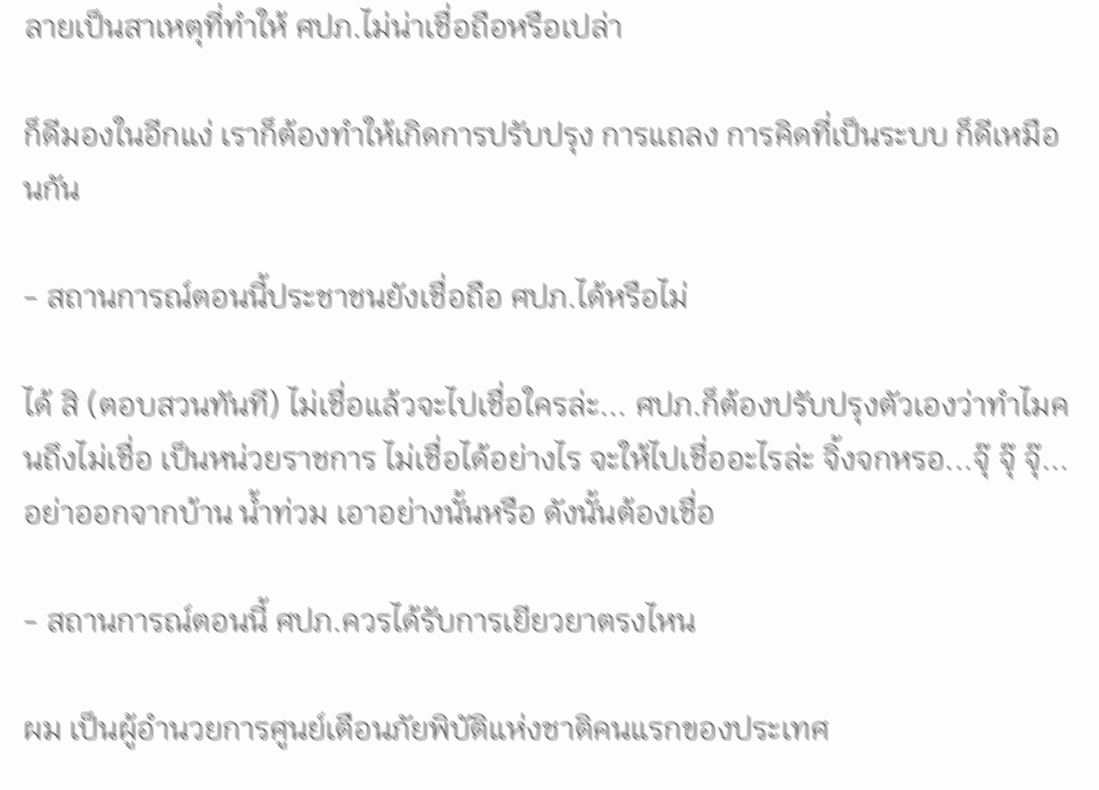ลายเป็นสาเหตุที่ทำให้ ศปภ.ไม่น่าเชื่อถือหรือเปล่า

ก็ดีมองในอีกแง่ เราก็ต้องทำให้เกิดการปรับปรุง การแถลง การคิดที่เป็นระบบ ก็ดีเหมือนกัน

- สถานการณ์ตอนนี้ประชาชนยังเชื่อถือ ศปภ.ได้หรือไม่

ได้ สิ (ตอบสวนทันที) ไม่เชื่อแล้วจะไปเชื่อใครล่ะ... ศปภ.ก็ต้องปรับปรุงตัวเองว่าทำไมคนถึงไม่เชื่อ เป็นหน่วยราชการ ไม่เชื่อได้อย่างไร จะให้ไปเชื่ออะไรล่ะ จิ้งจกหรอ...จุ๊ จุ๊ จุ๊...อย่าออกจากบ้าน น้ำท่วม เอาอย่างนั้นหรือ ดังนั้นต้องเชื่อ

- สถานการณ์ตอนนี้ ศปภ.ควรได้รับการเยียวยาตรงไหน

ผม เป็นผู้อำนวยการศูนย์เตือนภัยพิบัติแห่งชาติคนแรกของประเทศ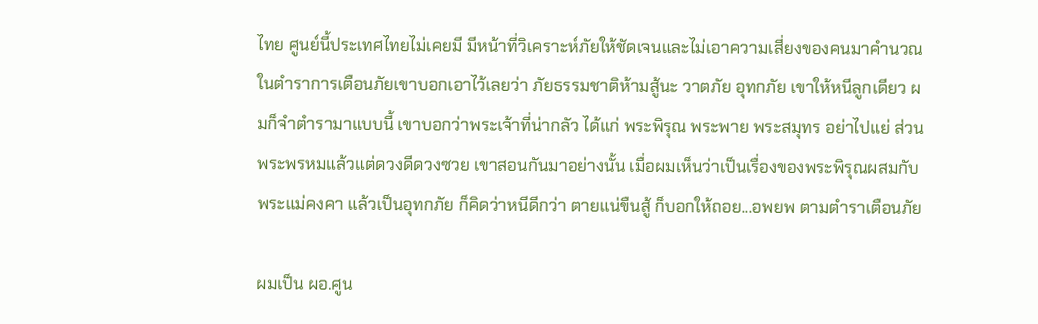ไทย ศูนย์นี้ประเทศไทยไม่เคยมี มีหน้าที่วิเคราะห์ภัยให้ชัดเจนและไม่เอาความเสี่ยงของคนมาคำนวณ ในตำราการเตือนภัยเขาบอกเอาไว้เลยว่า ภัยธรรมชาติห้ามสู้นะ วาตภัย อุทกภัย เขาให้หนีลูกเดียว ผมก็จำตำรามาแบบนี้ เขาบอกว่าพระเจ้าที่น่ากลัว ได้แก่ พระพิรุณ พระพาย พระสมุทร อย่าไปแย่ ส่วนพระพรหมแล้วแต่ดวงดีดวงซวย เขาสอนกันมาอย่างนั้น เมื่อผมเห็นว่าเป็นเรื่องของพระพิรุณผสมกับพระแม่คงคา แล้วเป็นอุทกภัย ก็คิดว่าหนีดีกว่า ตายแน่ขืนสู้ ก็บอกให้ถอย...อพยพ ตามตำราเตือนภัย

ผมเป็น ผอ.ศูน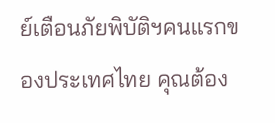ย์เตือนภัยพิบัติฯคนแรกของประเทศไทย คุณต้อง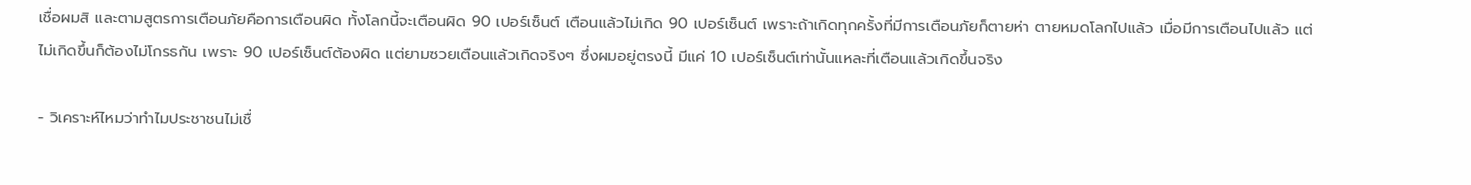เชื่อผมสิ และตามสูตรการเตือนภัยคือการเตือนผิด ทั้งโลกนี้จะเตือนผิด 90 เปอร์เซ็นต์ เตือนแล้วไม่เกิด 90 เปอร์เซ็นต์ เพราะถ้าเกิดทุกครั้งที่มีการเตือนภัยก็ตายห่า ตายหมดโลกไปแล้ว เมื่อมีการเตือนไปแล้ว แต่ไม่เกิดขึ้นก็ต้องไม่โกรธกัน เพราะ 90 เปอร์เซ็นต์ต้องผิด แต่ยามซวยเตือนแล้วเกิดจริงๆ ซึ่งผมอยู่ตรงนี้ มีแค่ 10 เปอร์เซ็นต์เท่านั้นแหละที่เตือนแล้วเกิดขึ้นจริง

- วิเคราะห์ไหมว่าทำไมประชาชนไม่เชื่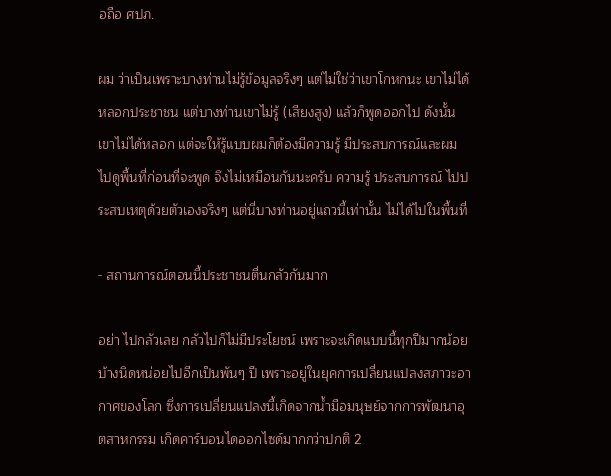อถือ ศปภ.

ผม ว่าเป็นเพราะบางท่านไม่รู้ข้อมูลจริงๆ แต่ไม่ใช่ว่าเขาโกหกนะ เขาไม่ได้หลอกประชาชน แต่บางท่านเขาไม่รู้ (เสียงสูง) แล้วก็พูดออกไป ดังนั้นเขาไม่ได้หลอก แต่จะให้รู้แบบผมก็ต้องมีความรู้ มีประสบการณ์และผมไปดูพื้นที่ก่อนที่จะพูด จึงไม่เหมือนกันนะครับ ความรู้ ประสบการณ์ ไปประสบเหตุด้วยตัวเองจริงๆ แต่นี่บางท่านอยู่แถวนี้เท่านั้น ไม่ได้ไปในพื้นที่

- สถานการณ์ตอนนี้ประชาชนตื่นกลัวกันมาก

อย่า ไปกลัวเลย กลัวไปก็ไม่มีประโยชน์ เพราะจะเกิดแบบนี้ทุกปีมากน้อยบ้างนิดหน่อยไปอีกเป็นพันๆ ปี เพราะอยู่ในยุคการเปลี่ยนแปลงสภาวะอากาศของโลก ซึ่งการเปลี่ยนแปลงนี้เกิดจากน้ำมือมนุษย์จากการพัฒนาอุตสาหกรรม เกิดคาร์บอนไดออกไซด์มากกว่าปกติ 2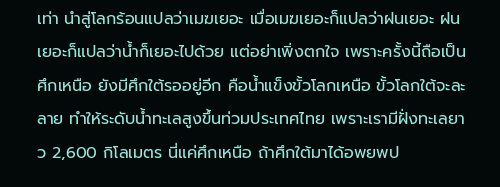เท่า นำสู่โลกร้อนแปลว่าเมฆเยอะ เมื่อเมฆเยอะก็แปลว่าฝนเยอะ ฝนเยอะก็แปลว่าน้ำก็เยอะไปด้วย แต่อย่าเพิ่งตกใจ เพราะครั้งนี้ถือเป็นศึกเหนือ ยังมีศึกใต้รออยู่อีก คือน้ำแข็งขั้วโลกเหนือ ขั้วโลกใต้จะละลาย ทำให้ระดับน้ำทะเลสูงขึ้นท่วมประเทศไทย เพราะเรามีฝั่งทะเลยาว 2,600 กิโลเมตร นี่แค่ศึกเหนือ ถ้าศึกใต้มาได้อพยพป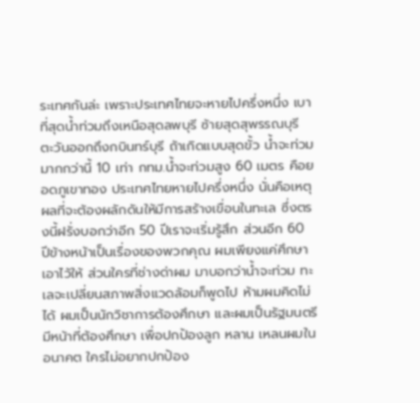ระเทศกันล่ะ เพราะประเทศไทยจะหายไปครึ่งหนึ่ง เบาที่สุดน้ำท่วมถึงเหนือสุดลพบุรี ซ้ายสุดสุพรรณบุรี ตะวันออกถึงกบินทร์บุรี ถ้าเกิดแบบสุดขั้ว น้ำจะท่วมมากกว่านี้ 10 เท่า กทม.น้ำจะท่วมสูง 60 เมตร คือยอดภูเขาทอง ประเทศไทยหายไปครึ่งหนึ่ง นั่นคือเหตุผลที่จะต้องผลักดันให้มีการสร้างเขื่อนในทะเล ซึ่งตรงนี้ฝรั่งบอกว่าอีก 50 ปีเราจะเริ่มรู้สึก ส่วนอีก 60 ปีข้างหน้าเป็นเรื่องของพวกคุณ ผมเพียงแค่ศึกษาเอาไว้ให้ ส่วนใครที่ช่างด่าผม มาบอกว่าน้ำจะท่วม ทะเลจะเปลี่ยนสภาพสิ่งแวดล้อมก็พูดไป ห้ามผมคิดไม่ได้ ผมเป็นนักวิชาการต้องศึกษา และผมเป็นรัฐมนตรีมีหน้าที่ต้องศึกษา เพื่อปกป้องลูก หลาน เหลนผมในอนาคต ใครไม่อยากปกป้อง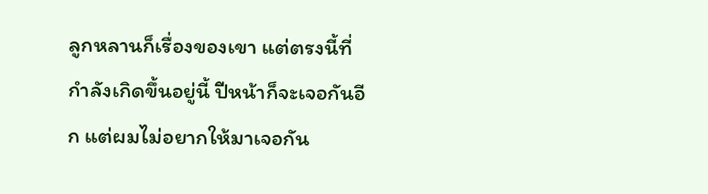ลูกหลานก็เรื่องของเขา แต่ตรงนี้ที่กำลังเกิดขึ้นอยู่นี้ ปีหน้าก็จะเจอกันอีก แต่ผมไม่อยากให้มาเจอกัน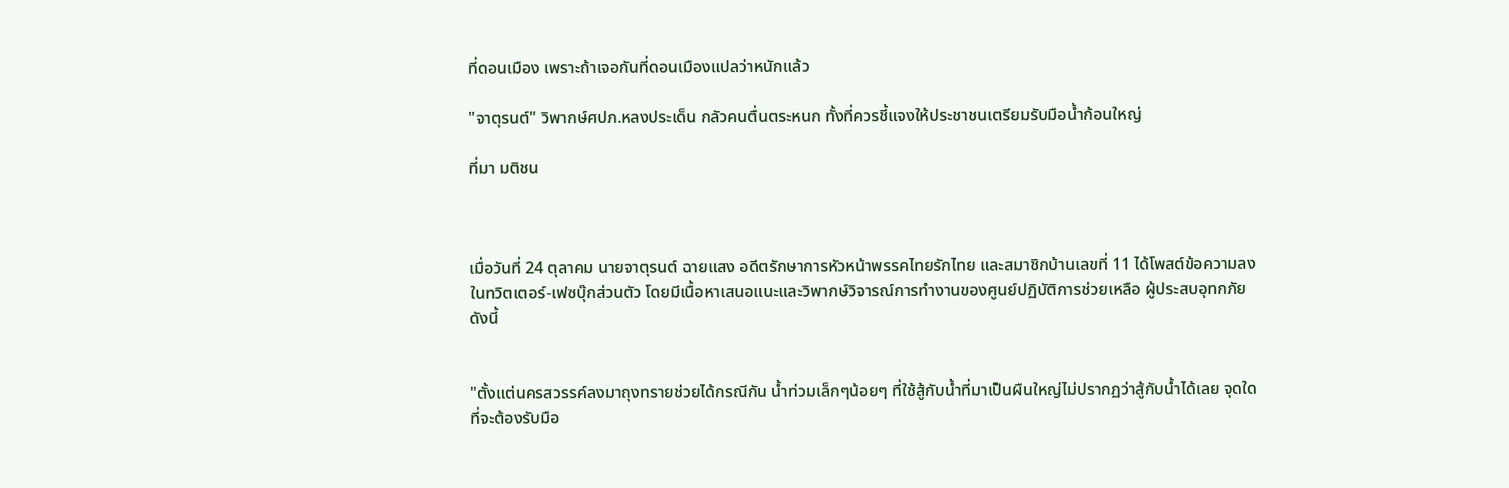ที่ดอนเมือง เพราะถ้าเจอกันที่ดอนเมืองแปลว่าหนักแล้ว

"จาตุรนต์" วิพากษ์ศปภ.หลงประเด็น กลัวคนตื่นตระหนก ทั้งที่ควรชี้แจงให้ประชาชนเตรียมรับมือน้ำก้อนใหญ่

ที่มา มติชน



เมื่อวันที่ 24 ตุลาคม นายจาตุรนต์ ฉายแสง อดีตรักษาการหัวหน้าพรรคไทยรักไทย และสมาชิกบ้านเลขที่ 11 ได้โพสต์ข้อความลงในทวิตเตอร์-เฟซบุ๊กส่วนตัว โดยมีเนื้อหาเสนอแนะและวิพากษ์วิจารณ์การทำงานของศูนย์ปฏิบัติการช่วยเหลือ ผู้ประสบอุทกภัย ดังนี้


"ตั้งแต่นครสวรรค์ลงมาถุงทรายช่วยได้กรณีกัน น้ำท่วมเล็กๆน้อยๆ ที่ใช้สู้กับน้ำที่มาเป็นผืนใหญ่ไม่ปรากฏว่าสู้กับน้ำได้เลย จุดใดที่จะต้องรับมือ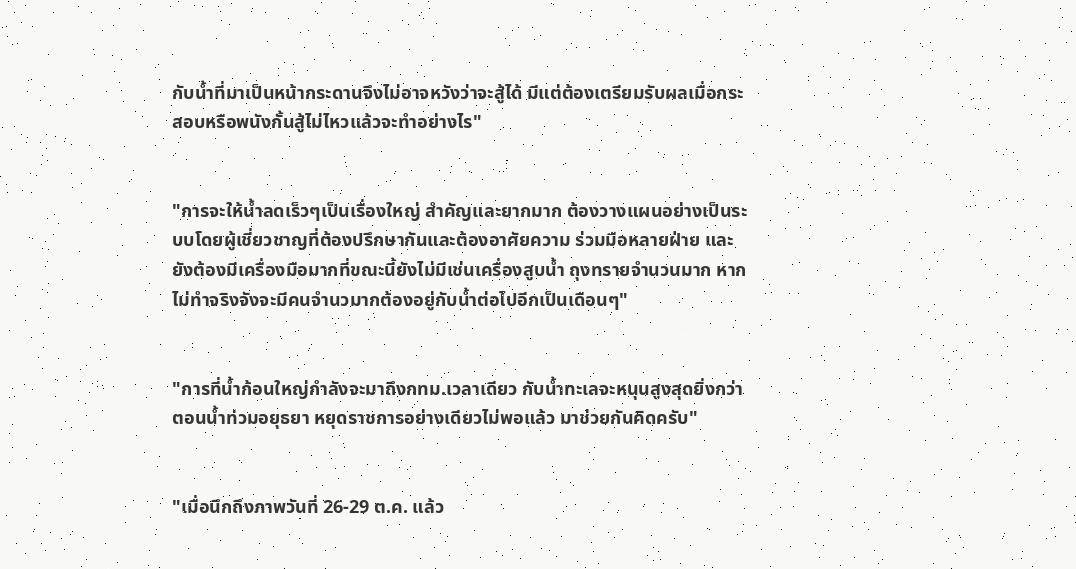กับน้ำที่มาเป็นหน้ากระดานจึงไม่อาจหวังว่าจะสู้ได้ มีแต่ต้องเตรียมรับผลเมื่อกระสอบหรือพนังกั้นสู้ไม่ไหวแล้วจะทำอย่างไร"


"การจะให้น้ำลดเร็วๆเป็นเรื่องใหญ่ สำคัญและยากมาก ต้องวางแผนอย่างเป็นระบบโดยผู้เชี่ยวชาญที่ต้องปรึกษากันและต้องอาศัยความ ร่วมมือหลายฝ่าย และยังต้องมีเครื่องมือมากที่ขณะนี้ยังไม่มีเช่นเครื่องสูบน้ำ ถุงทรายจำนวนมาก หากไม่ทำจริงจังจะมีคนจำนวมากต้องอยู่กับน้ำต่อไปอีกเป็นเดือนๆ"


"การที่น้ำก้อนใหญ่กำลังจะมาถึงกทม.เวลาเดียว กับน้ำทะเลจะหนุนสูงสุดยิ่งกว่าตอนน้ำท่วมอยุธยา หยุดราชการอย่างเดียวไม่พอแล้ว มาช่วยกันคิดครับ"


"เมื่อนึกถึงภาพวันที่ 26-29 ต.ค. แล้ว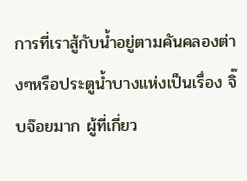การที่เราสู้กับน้ำอยู่ตามคันคลองต่างๆหรือประตูน้ำบางแห่งเป็นเรื่อง จิ๊บจ๊อยมาก ผู้ที่เกี่ยว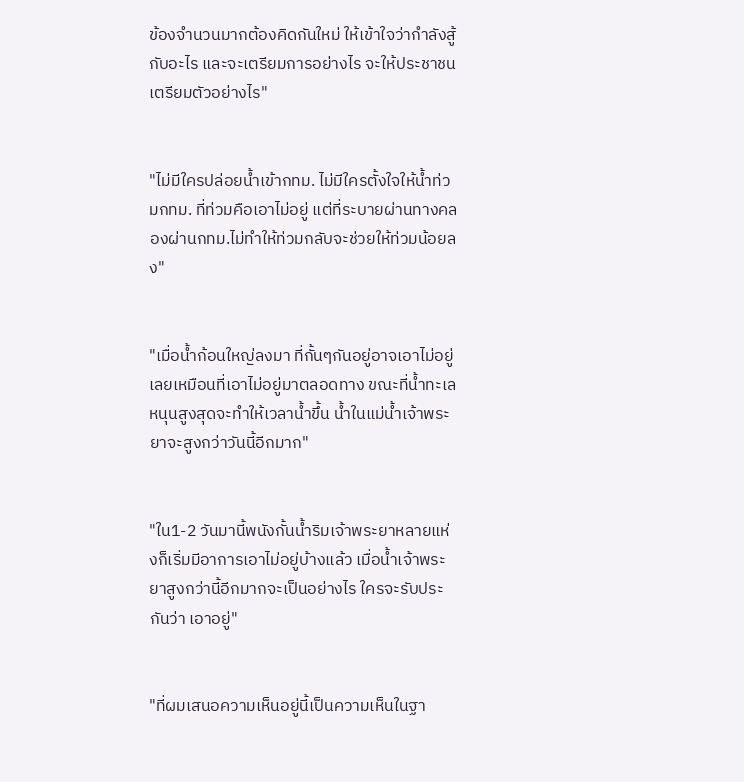ข้องจำนวนมากต้องคิดกันใหม่ ให้เข้าใจว่ากำลังสู้กับอะไร และจะเตรียมการอย่างไร จะให้ประชาชนเตรียมตัวอย่างไร"


"ไม่มีใครปล่อยน้ำเข้ากทม. ไม่มีใครตั้งใจให้น้ำท่วมกทม. ที่ท่วมคือเอาไม่อยู่ แต่ที่ระบายผ่านทางคลองผ่านกทม.ไม่ทำให้ท่วมกลับจะช่วยให้ท่วมน้อยลง"


"เมื่อน้ำก้อนใหญ่ลงมา ที่กั้นๆกันอยู่อาจเอาไม่อยู่เลยเหมือนที่เอาไม่อยู่มาตลอดทาง ขณะที่น้ำทะเลหนุนสูงสุดจะทำให้เวลาน้ำขึ้น น้ำในแม่น้ำเจ้าพระยาจะสูงกว่าวันนี้อีกมาก"


"ใน1-2 วันมานี้พนังกั้นน้ำริมเจ้าพระยาหลายแห่งก็เริ่มมีอาการเอาไม่อยู่บ้างแล้ว เมื่อน้ำเจ้าพระยาสูงกว่านี้อีกมากจะเป็นอย่างไร ใครจะรับประกันว่า เอาอยู่"


"ที่ผมเสนอความเห็นอยู่นี้เป็นความเห็นในฐา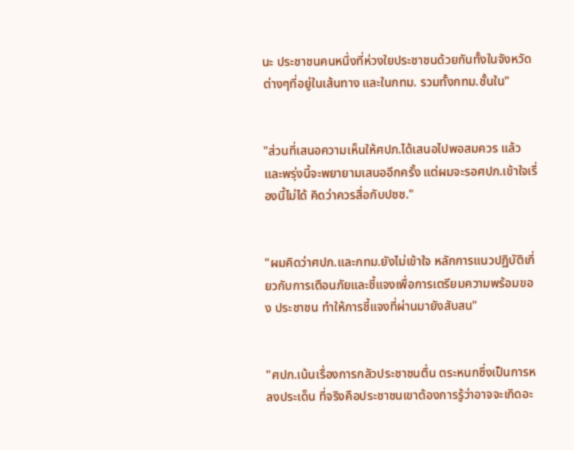นะ ประชาชนคนหนึ่งที่ห่วงใยประชาชนด้วยกันทั้งในจังหวัดต่างๆที่อยู่ในเส้นทาง และในกทม. รวมทั้งกทม.ชั้นใน"


"ส่วนที่เสนอความเห็นให้ศปภ.ได้เสนอไปพอสมควร แล้วและพรุ่งนี้จะพยายามเสนออีกครั้ง แต่ผมจะรอศปภ.เข้าใจเรื่องนี้ไม่ได้ คิดว่าควรสื่อกับปชช."


"ผมคิดว่าศปภ.และกทม.ยังไม่เข้าใจ หลักการแนวปฏิบัติเกี่ยวกับการเตือนภัยและชี้แจงเพื่อการเตรียมความพร้อมของ ประชาชน ทำให้การชี้แจงที่ผ่านมายังสับสน"


"ศปภ.เน้นเรื่องการกลัวประชาชนตื่น ตระหนกซึ่งเป็นการหลงประเด็น ที่จริงคือประชาชนเขาต้องการรู้ว่าอาจจะเกิดอะ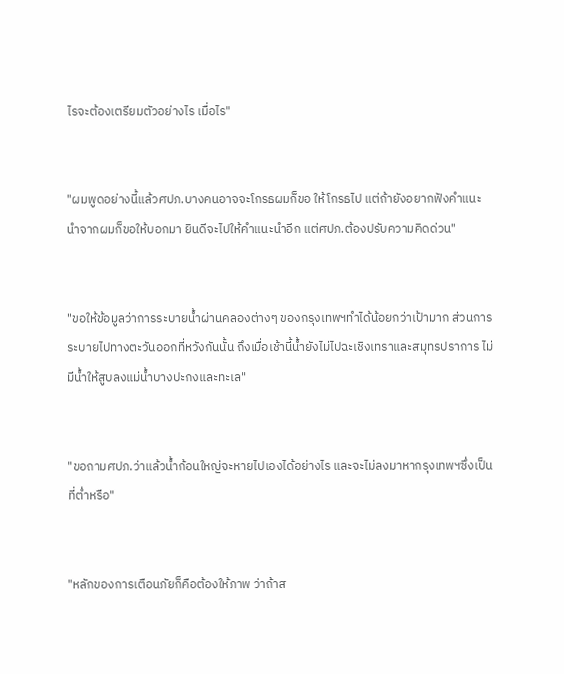ไรจะต้องเตรียมตัวอย่างไร เมื่อไร"


"ผมพูดอย่างนี้แล้วศปภ.บางคนอาจจะโกรธผมก็ขอ ให้โกรธไป แต่ถ้ายังอยากฟังคำแนะนำจากผมก็ขอให้บอกมา ยินดีจะไปให้คำแนะนำอีก แต่ศปภ.ต้องปรับความคิดด่วน"


"ขอให้ข้อมูลว่าการระบายน้ำผ่านคลองต่างๆ ของกรุงเทพฯทำได้น้อยกว่าเป้ามาก ส่วนการระบายไปทางตะวันออกที่หวังกันนั้น ถึงเมื่อเช้านี้น้ำยังไม่ไปฉะเชิงเทราและสมุทรปราการ ไม่มีน้ำให้สูบลงแม่น้ำบางปะกงและทะเล"


"ขอถามศปภ.ว่าแล้วน้ำก้อนใหญ่จะหายไปเองได้อย่างไร และจะไม่ลงมาหากรุงเทพฯซึ่งเป็นที่ต่ำหรือ"


"หลักของการเตือนภัยก็คือต้องให้ภาพ ว่าถ้าส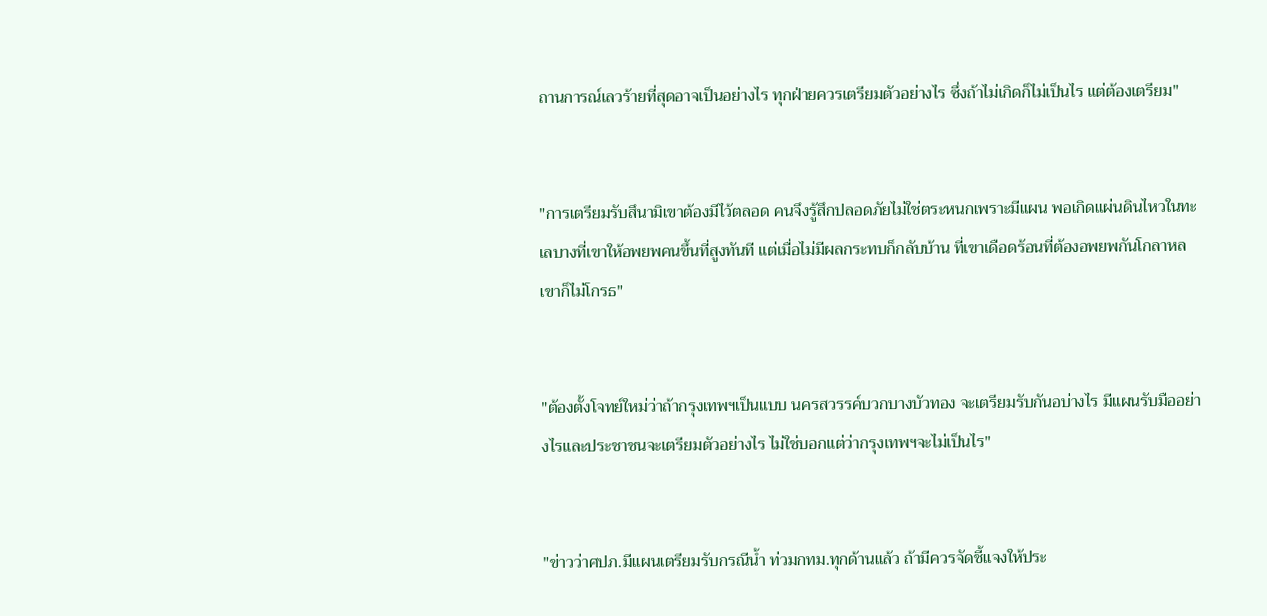ถานการณ์เลวร้ายที่สุดอาจเป็นอย่างไร ทุกฝ่ายควรเตรียมตัวอย่างไร ซึ่งถ้าไม่เกิดก็ไม่เป็นไร แต่ต้องเตรียม"


"การเตรียมรับสึนามิเขาต้องมีไว้ตลอด คนจึงรู้สึกปลอดภัยไม่ใช่ตระหนกเพราะมีแผน พอเกิดแผ่นดินไหวในทะเลบางที่เขาให้อพยพคนขึ้นที่สูงทันที แต่เมื่อไม่มีผลกระทบก็กลับบ้าน ที่เขาเดือดร้อนที่ต้องอพยพกันโกลาหลเขาก็ไม่โกรธ"


"ต้องตั้งโจทย์ใหม่ว่าถ้ากรุงเทพฯเป็นแบบ นครสวรรค์บวกบางบัวทอง จะเตรียมรับกันอบ่างไร มีแผนรับมืออย่างไรและประชาชนจะเตรียมตัวอย่างไร ไม่ใช่บอกแต่ว่ากรุงเทพฯจะไม่เป็นไร"


"ข่าวว่าศปภ.มีแผนเตรียมรับกรณีน้ำ ท่วมกทม.ทุกด้านแล้ว ถ้ามีควรจัดชี้แจงให้ประ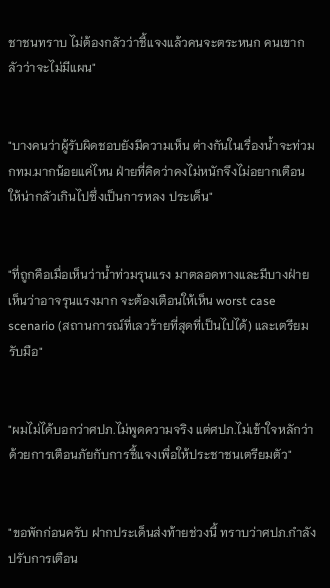ชาชนทราบ ไม่ต้องกลัวว่าชี้แจงแล้วคนจะตระหนก คนเขากลัวว่าจะไม่มีแผน"


"บางคนว่าผู้รับผิดชอบยังมีความเห็น ต่างกันในเรื่องน้ำจะท่วมกทม.มากน้อยแค่ไหน ฝ่ายที่คิดว่าคงไม่หนักจึงไม่อยากเตือนให้น่ากลัวเกินไปซึ่งเป็นการหลง ประเด็น"


"ที่ถูกคือเมื่อเห็นว่าน้ำท่วมรุนแรง มาตลอดทางและมีบางฝ่ายเห็นว่าอาจรุนแรงมาก จะต้องเตือนให้เห็น worst case scenario (สถานการณ์ที่เลวร้ายที่สุดที่เป็นไปได้) และเตรียมรับมือ"


"ผมไม่ได้บอกว่าศปภ.ไม่พูดความจริง แต่ศปภ.ไม่เข้าใจหลักว่าด้วยการเตือนภัยกับการชี้แจงเพื่อให้ประชาชนเตรียมตัว"


"ขอพักก่อนครับ ฝากประเด็นส่งท้ายช่วงนี้ ทราบว่าศปภ.กำลังปรับการเตือน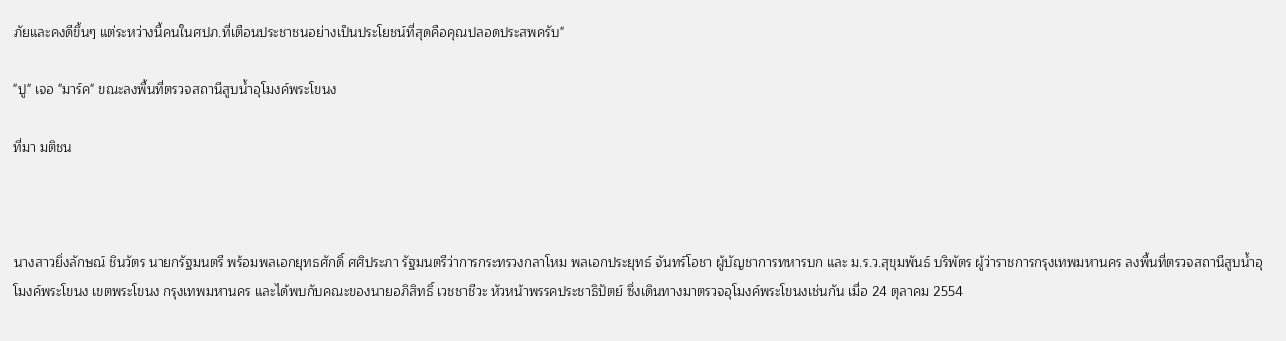ภัยและคงดีขึ้นๆ แต่ระหว่างนี้คนในศปภ.ที่เตือนประชาชนอย่างเป็นประโยชน์ที่สุดคือคุณปลอดประสพครับ"

"ปู" เจอ "มาร์ค" ขณะลงพื้นที่ตรวจสถานีสูบน้ำอุโมงค์พระโขนง

ที่มา มติชน



นางสาวยิ่งลักษณ์ ชินวัตร นายกรัฐมนตรี พร้อมพลเอกยุทธศักดิ์ ศศิประภา รัฐมนตรีว่าการกระทรวงกลาโหม พลเอกประยุทธ์ จันทร์โอชา ผู้บัญชาการทหารบก และ ม.ร.ว.สุขุมพันธ์ บริพัตร ผู้ว่าราชการกรุงเทพมหานคร ลงพื้นที่ตรวจสถานีสูบน้ำอุโมงค์พระโขนง เขตพระโขนง กรุงเทพมหานคร และได้พบกับคณะของนายอภิสิทธิ์ เวชชาชีวะ หัวหน้าพรรคประชาธิปัตย์ ซึ่งเดินทางมาตรวจอุโมงค์พระโขนงเช่นกัน เมื่อ 24 ตุลาคม 2554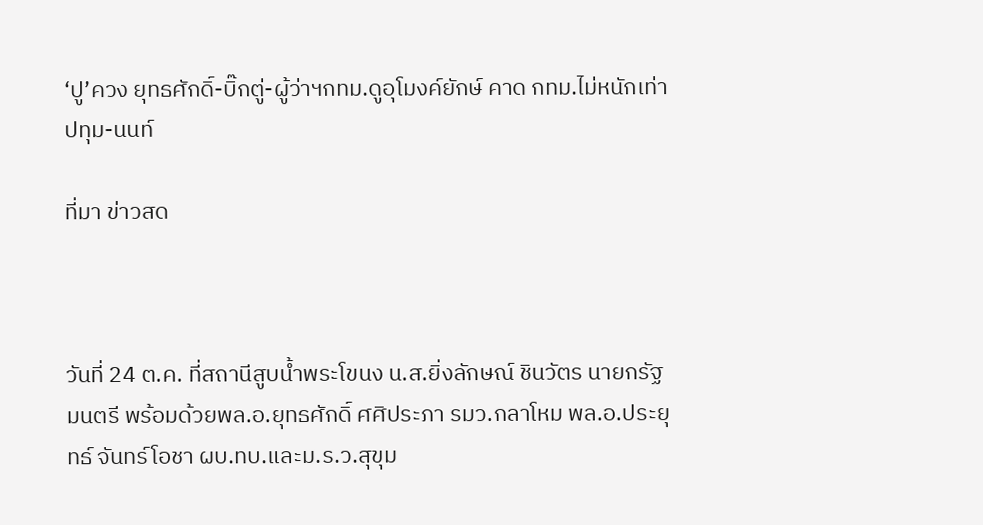‘ปู’ควง ยุทธศักดิ์-บิ๊กตู่-ผู้ว่าฯกทม.ดูอุโมงค์ยักษ์ คาด กทม.ไม่หนักเท่าปทุม-นนท์

ที่มา ข่าวสด



วันที่ 24 ต.ค. ที่สถานีสูบน้ำพระโขนง น.ส.ยิ่งลักษณ์ ชินวัตร นายกรัฐมนตรี พร้อมด้วยพล.อ.ยุทธศักดิ์ ศศิประภา รมว.กลาโหม พล.อ.ประยุทธ์ จันทร์โอชา ผบ.ทบ.และม.ร.ว.สุขุม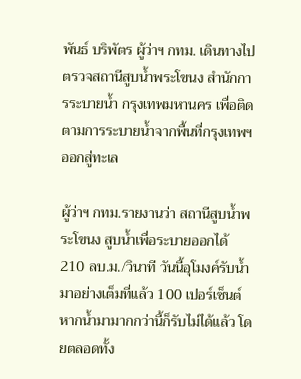พันธ์ บริพัตร ผู้ว่าฯ กทม. เดินทางไปตรวจสถานีสูบน้ำพระโขนง สำนักการระบายน้ำ กรุงเทพมหานคร เพื่อติดตามการระบายน้ำจากพื้นที่กรุงเทพฯออกสู่ทะเล

ผู้ว่าฯ กทม.รายงานว่า สถานีสูบน้ำพระโขนง สูบน้ำเพื่อระบายออกได้ 210 ลบ.ม./วินาที วันนี้อุโมงค์รับน้ำมาอย่างเต็มที่แล้ว 100 เปอร์เซ็นต์ หากน้ำมามากกว่านี้ก็รับไม่ได้แล้ว โดยตลอดทั้ง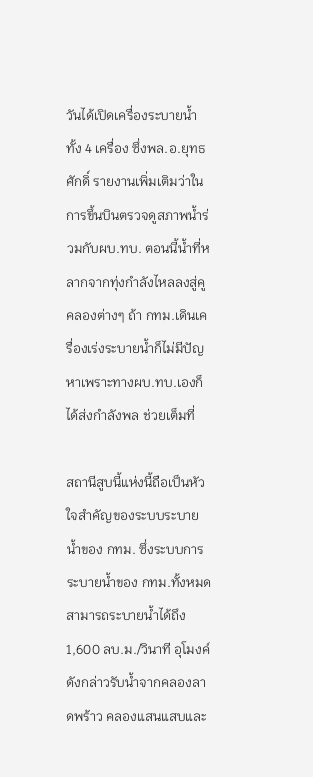วันได้เปิดเครื่องระบายน้ำทั้ง 4 เครื่อง ซึ่งพล.อ.ยุทธศักดิ์ รายงานเพิ่มเติมว่าในการขึ้นบินตรวจดูสภาพน้ำร่วมกับผบ.ทบ. ตอนนี้น้ำที่หลากจากทุ่งกำลังไหลลงสู่คูคลองต่างๆ ถ้า กทม.เดินเครื่องเร่งระบายน้ำก็ไม่มีปัญหาเพราะทางผบ.ทบ.เองก็ได้ส่งกำลังพล ช่วยเต็มที่

สถานีสูบนี้แห่งนี้ถือเป็นหัวใจสำคัญของระบบระบายน้ำของ กทม. ซึ่งระบบการระบายน้ำของ กทม.ทั้งหมดสามารถระบายน้ำได้ถึง 1,600 ลบ.ม./วินาที อุโมงค์ดังกล่าวรับน้ำจากคลองลาดพร้าว คลองแสนแสบและ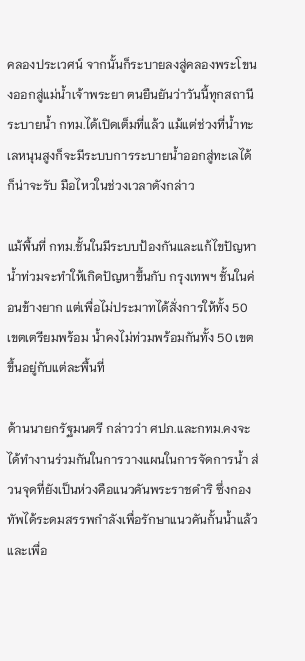คลองประเวศน์ จากนั้นก็ระบายลงสู่คลองพระโขนงออกสู่แม่น้ำเจ้าพระยา ตนยืนยันว่าวันนี้ทุกสถานีระบายน้ำ กทม.ได้เปิดเต็มที่แล้ว แม้แต่ช่วงที่น้ำทะเลหนุนสูงก็จะมีระบบการระบายน้ำออกสู่ทะเลได้ก็น่าจะรับ มือไหวในช่วงเวลาดังกล่าว

แม้พื้นที่ กทม.ชั้นในมีระบบป้องกันและแก้ไขปัญหาน้ำท่วมจะทำให้เกิดปัญหาขึ้นกับ กรุงเทพฯ ชั้นในค่อนข้างยาก แต่เพื่อไม่ประมาทได้สั่งการให้ทั้ง 50 เขตเตรียมพร้อม น้ำคงไม่ท่วมพร้อมกันทั้ง 50 เขต ขึ้นอยู่กับแต่ละพื้นที่

ด้านนายกรัฐมนตรี กล่าวว่า ศปภ.และกทม.คงจะได้ทำงานร่วมกันในการวางแผนในการจัดการน้ำ ส่วนจุดที่ยังเป็นห่วงคือแนวคันพระราชดำริ ซึ่งกองทัพได้ระดมสรรพกำลังเพื่อรักษาแนวคันกั้นน้ำแล้ว และเพื่อ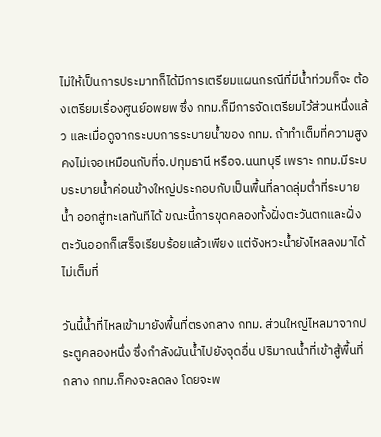ไม่ให้เป็นการประมาทก็ได้มีการเตรียมแผนกรณีที่มีน้ำท่วมก็จะ ต้องเตรียมเรื่องศูนย์อพยพ ซึ่ง กทม.ก็มีการจัดเตรียมไว้ส่วนหนึ่งแล้ว และเมื่อดูจากระบบการระบายน้ำของ กทม. ถ้าทำเต็มที่ความสูงคงไม่เจอเหมือนกับที่จ.ปทุมธานี หรือจ.นนทบุรี เพราะ กทม.มีระบบระบายน้ำค่อนข้างใหญ่ประกอบกับเป็นพื้นที่ลาดลุ่มต่ำที่ระบายน้ำ ออกสู่ทะเลทันทีได้ ขณะนี้การขุดคลองทั้งฝั่งตะวันตกและฝั่งตะวันออกก็เสร็จเรียบร้อยแล้วเพียง แต่จังหวะน้ำยังไหลลงมาได้ไม่เต็มที่

วันนี้น้ำที่ไหลเข้ามายังพื้นที่ตรงกลาง กทม. ส่วนใหญ่ไหลมาจากประตูคลองหนึ่ง ซึ่งกำลังผันน้ำไปยังจุดอื่น ปริมาณน้ำที่เข้าสู้พื้นที่ กลาง กทม.ก็คงจะลดลง โดยจะพ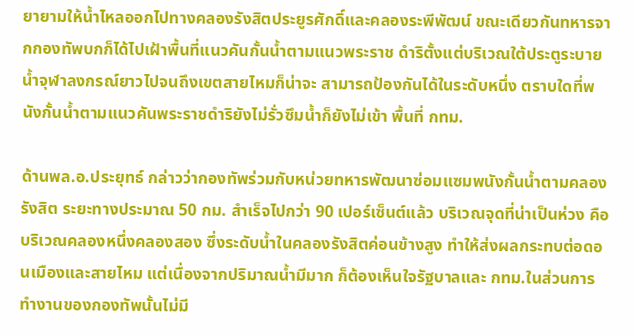ยายามให้น้ำไหลออกไปทางคลองรังสิตประยูรศักดิ์และคลองระพีพัฒน์ ขณะเดียวกันทหารจากกองทัพบกก็ได้ไปเฝ้าพื้นที่แนวคันกั้นน้ำตามแนวพระราช ดำริตั้งแต่บริเวณใต้ประตูระบายน้ำจุฬาลงกรณ์ยาวไปจนถึงเขตสายไหมก็น่าจะ สามารถป้องกันได้ในระดับหนึ่ง ตราบใดที่พนังกั้นน้ำตามแนวคันพระราชดำริยังไม่รั่วซึมน้ำก็ยังไม่เข้า พื้นที่ กทม.

ด้านพล.อ.ประยุทธ์ กล่าวว่ากองทัพร่วมกับหน่วยทหารพัฒนาซ่อมแซมพนังกั้นน้ำตามคลองรังสิต ระยะทางประมาณ 50 กม. สำเร็จไปกว่า 90 เปอร์เซ็นต์แล้ว บริเวณจุดที่น่าเป็นห่วง คือ บริเวณคลองหนึ่งคลองสอง ซึ่งระดับน้ำในคลองรังสิตค่อนข้างสูง ทำให้ส่งผลกระทบต่อดอนเมืองและสายไหม แต่เนื่องจากปริมาณน้ำมีมาก ก็ต้องเห็นใจรัฐบาลและ กทม.ในส่วนการทำงานของกองทัพนั้นไม่มี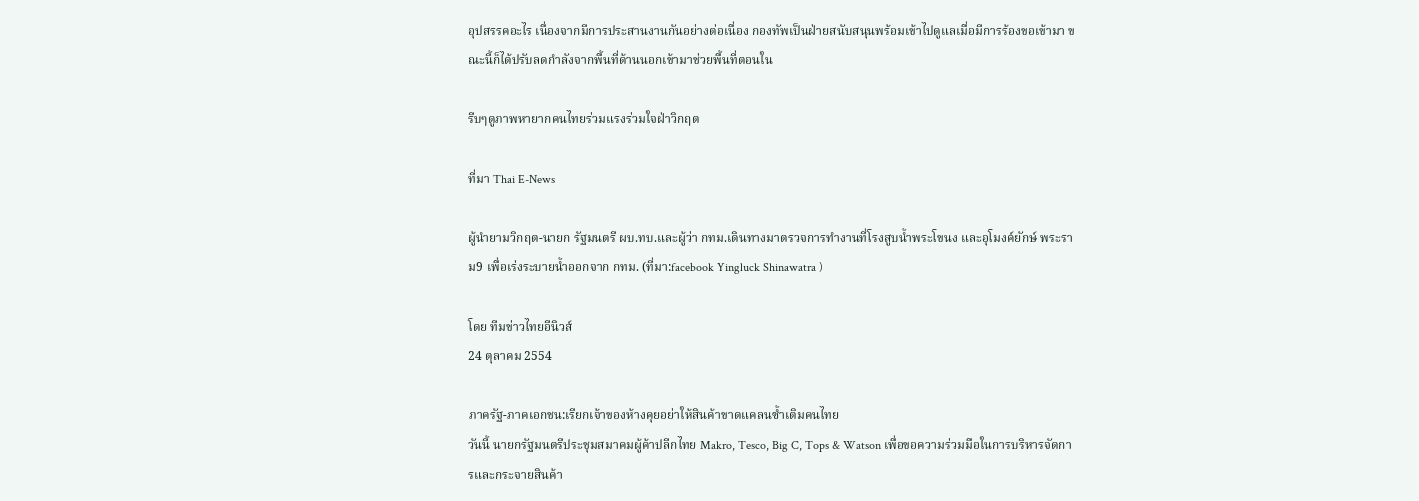อุปสรรคอะไร เนื่องจากมีการประสานงานกันอย่างต่อเนื่อง กองทัพเป็นฝ่ายสนับสนุนพร้อมเข้าไปดูแลเมื่อมีการร้องขอเข้ามา ขณะนี้ก็ได้ปรับลดกำลังจากพื้นที่ด้านนอกเข้ามาช่วยพื้นที่ตอนใน

รีบๆดูภาพหายากคนไทยร่วมแรงร่วมใจฝ่าวิกฤต

ที่มา Thai E-News

ผู้นำยามวิกฤต-นายก รัฐมนตรี ผบ.ทบ.และผู้ว่า กทม.เดินทางมาตรวจการทำงานที่โรงสูบน้ำพระโขนง และอุโมงค์ยักษ์ พระราม9 เพื่อเร่งระบายน้ำออกจาก กทม. (ที่มา:facebook Yingluck Shinawatra )

โดย ทีมข่าวไทยอีนิวส์
24 ตุลาคม 2554

ภาครัฐ-ภาคเอกชน:เรียกเจ้าของห้างคุยอย่าให้สินค้าขาดแคลนซ้ำเติมคนไทย
วันนี้ นายกรัฐมนตรีประชุมสมาคมผู้ค้าปลีกไทย Makro, Tesco, Big C, Tops & Watson เพื่อขอความร่วมมือในการบริหารจัดการและกระจายสินค้า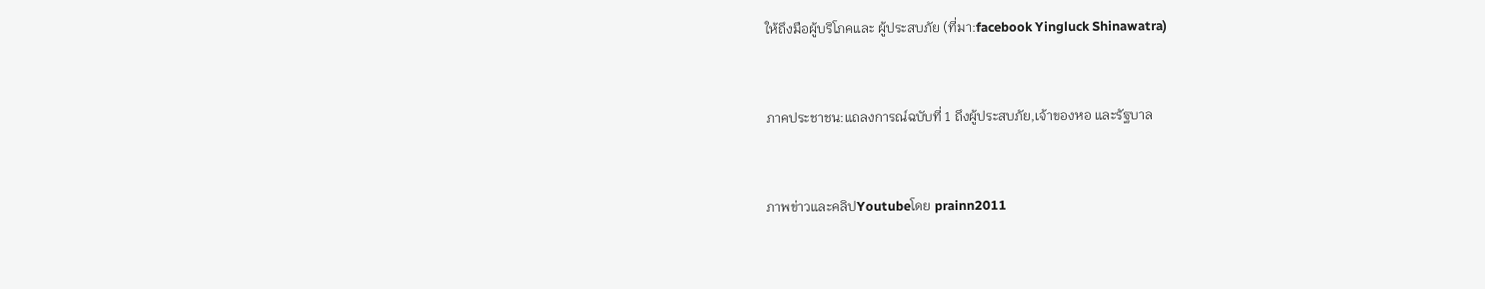ให้ถึงมือผู้บริโภคและ ผู้ประสบภัย (ที่มา:facebook Yingluck Shinawatra)


ภาคประชาชน:แถลงการณ์ฉบับที่ 1 ถึงผู้ประสบภัย,เจ้าของหอ และรัฐบาล


ภาพข่าวและคลิปYoutubeโดย prainn2011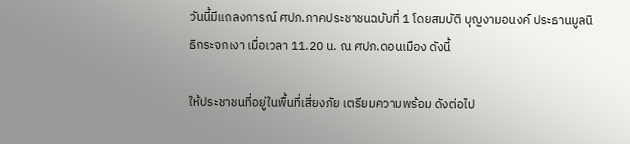วันนี้มีแถลงการณ์ ศปภ.ภาคประชาชนฉบับที่ 1 โดยสมบัติ บุญงามอนงค์ ประธานมูลนิธิกระจกเงา เมื่อเวลา 11.20 น. ณ ศปภ.ดอนเมือง ดังนี้

ให้ประชาชนที่อยู่ในพื้นที่เสี่ยงภัย เตรียมความพร้อม ดังต่อไป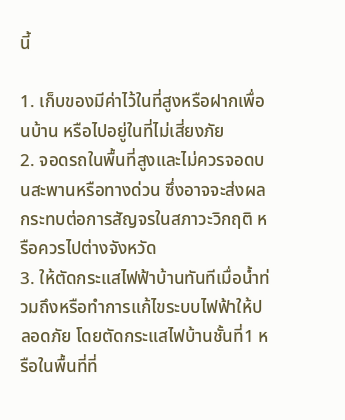นี้

1. เก็บของมีค่าไว้ในที่สูงหรือฝากเพื่อนบ้าน หรือไปอยู่ในที่ไม่เสี่ยงภัย
2. จอดรถในพื้นที่สูงและไม่ควรจอดบนสะพานหรือทางด่วน ซึ่งอาจจะส่งผลกระทบต่อการสัญจรในสภาวะวิกฤติ หรือควรไปต่างจังหวัด
3. ให้ตัดกระแสไฟฟ้าบ้านทันทีเมื่อน้ำท่วมถึงหรือทำการแก้ไขระบบไฟฟ้าให้ปลอดภัย โดยตัดกระแสไฟบ้านชั้นที่1 หรือในพื้นที่ที่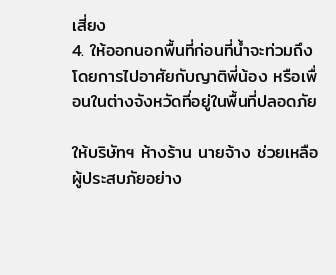เสี่ยง
4. ให้ออกนอกพื้นที่ก่อนที่น้ำจะท่วมถึง โดยการไปอาศัยกับญาติพี่น้อง หรือเพื่อนในต่างจังหวัดที่อยู่ในพื้นที่ปลอดภัย

ให้บริษัทฯ ห้างร้าน นายจ้าง ช่วยเหลือผู้ประสบภัยอย่าง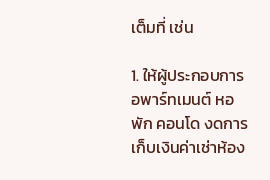เต็มที่ เช่น

1. ให้ผู้ประกอบการ อพาร์ทเมนต์ หอพัก คอนโด งดการเก็บเงินค่าเช่าห้อง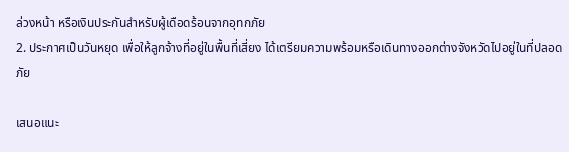ล่วงหน้า หรือเงินประกันสำหรับผู้เดือดร้อนจากอุทกภัย
2. ประกาศเป็นวันหยุด เพื่อให้ลูกจ้างที่อยู่ในพื้นที่เสี่ยง ได้เตรียมความพร้อมหรือเดินทางออกต่างจังหวัดไปอยู่ในที่ปลอดภัย

เสนอแนะ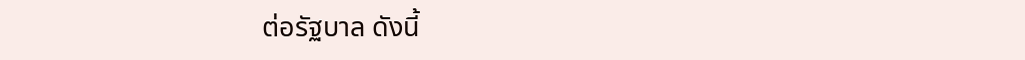ต่อรัฐบาล ดังนี้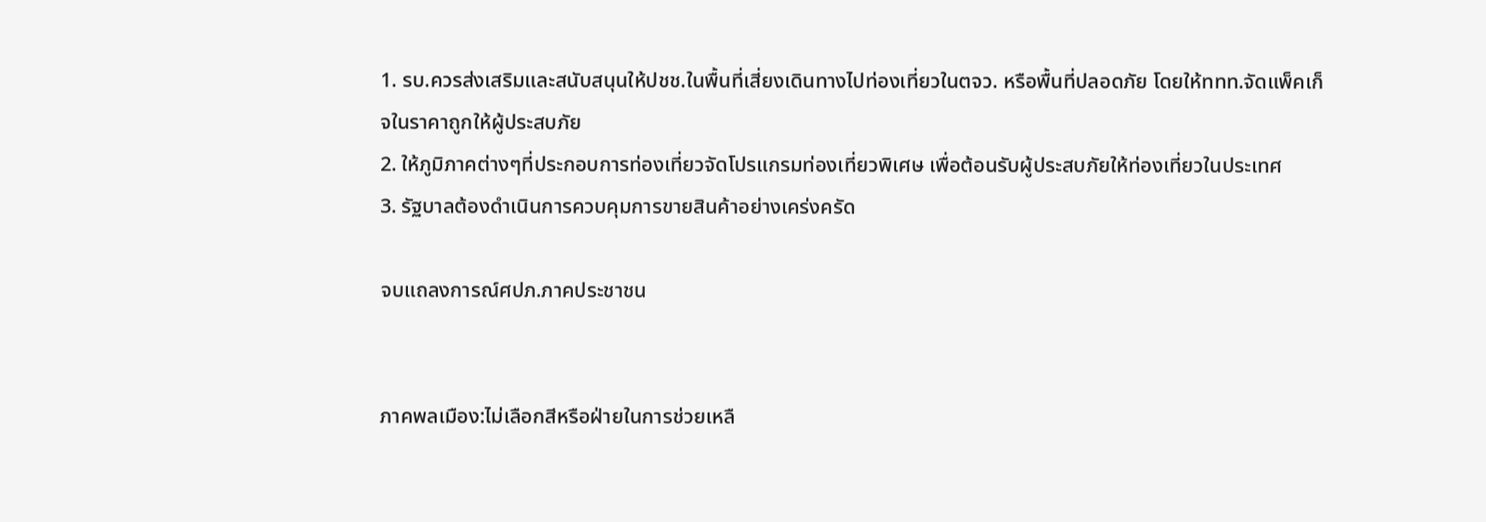1. รบ.ควรส่งเสริมและสนับสนุนให้ปชช.ในพื้นที่เสี่ยงเดินทางไปท่องเที่ยวในตจว. หรือพื้นที่ปลอดภัย โดยให้ททท.จัดแพ็คเก็จในราคาถูกให้ผู้ประสบภัย
2. ให้ภูมิภาคต่างๆที่ประกอบการท่องเที่ยวจัดโปรแกรมท่องเที่ยวพิเศษ เพื่อต้อนรับผู้ประสบภัยให้ท่องเที่ยวในประเทศ
3. รัฐบาลต้องดำเนินการควบคุมการขายสินค้าอย่างเคร่งครัด

จบแถลงการณ์ศปภ.ภาคประชาชน


ภาคพลเมือง:ไม่เลือกสีหรือฝ่ายในการช่วยเหลื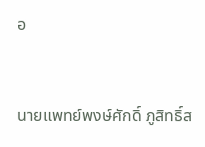อ


นายแพทย์พงษ์ศักดิ์ ภูสิทธิ์ส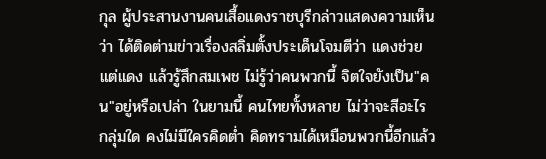กุล ผู้ประสานงานคนเสื้อแดงราชบุรีกล่าวแสดงความเห็นว่า ได้ติดต่ามข่าวเรื่องสลิ่มตั้งประเด็นโจมตีว่า แดงช่วยแต่แดง แล้วรู้สึกสมเพช ไม่รู้ว่าคนพวกนี้ จิตใจยังเป็น"คน"อยู่หรือเปล่า ในยามนี้ คนไทยทั้งหลาย ไม่ว่าจะสีอะไร กลุ่มใด คงไม่มีใครคิดต่ำ คิดทรามได้เหมือนพวกนี้อีกแล้ว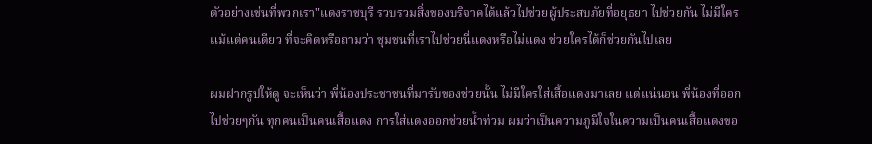ตัวอย่างเช่นที่พวกเรา"แดงราชบุรี รวบรวมสิ่งของบริจาคได้แล้วไปช่วยผู้ประสบภัยที่อยุธยา ไปช่วยกัน ไม่มีใครแม้แต่คนเดียว ที่จะคิดหรือถามว่า ชุมชนที่เราไปช่วยนี่แดงหรือไม่แดง ช่วยใครได้ก็ช่วยกันไปเลย

ผมฝากรูปให้ดู จะเห็นว่า พี่น้องประชาชนที่มารับของช่วยนั้น ไม่มีใครใส่เสื้อแดงมาเลย แต่แน่นอน พี่น้องที่ออกไปช่วยๆกัน ทุกคนเป็นคนเสื้อแดง การใส่แดงออกช่วยน้ำท่วม ผมว่าเป็นความภูมิใจในความเป็นคนเสื้อแดงขอ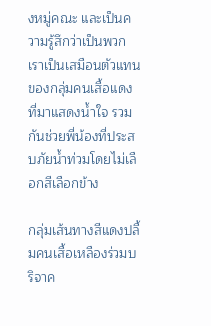งหมู่คณะ และเป็นความรู้สึกว่าเป็นพวกเราเป็นเสมือนตัวแทนของกลุ่มคนเสื้อแดง ที่มาแสดงน้ำใจ รวมกันช่วยพี่น้องที่ประสบภัยน้ำท่วมโดยไม่เลือกสีเลือกข้าง

กลุ่มเส้นทางสีแดงปลื้มคนเสื้อเหลืองร่วมบริจาค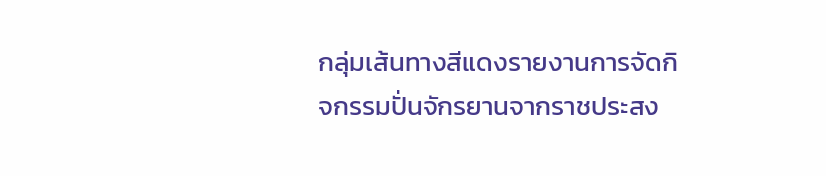กลุ่มเส้นทางสีแดงรายงานการจัดกิจกรรมปั่นจักรยานจากราชประสง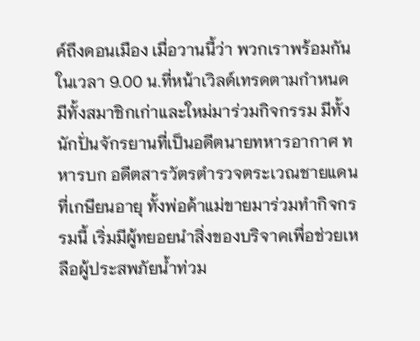ค์ถึงดอนเมือง เมื่อวานนี้ว่า พวกเราพร้อมกันในเวลา 9.00 น.ที่หน้าเวิลด์เทรดตามกำหนด มีทั้งสมาชิกเก่าและใหม่มาร่วมกิจกรรม มีทั้งนักปั่นจักรยานที่เป็นอดีตนายทหารอากาศ ทหารบก อดีตสารวัตรตำรวจตระเวณชายแดนที่เกษียนอายุ ทั้งพ่อค้าแม่ขายมาร่วมทำกิจกรรมนี้ เริ่มมีผู้ทยอยนำสิ่งของบริจาคเพื่อช่วยเหลือผู้ประสพภัยน้ำท่วม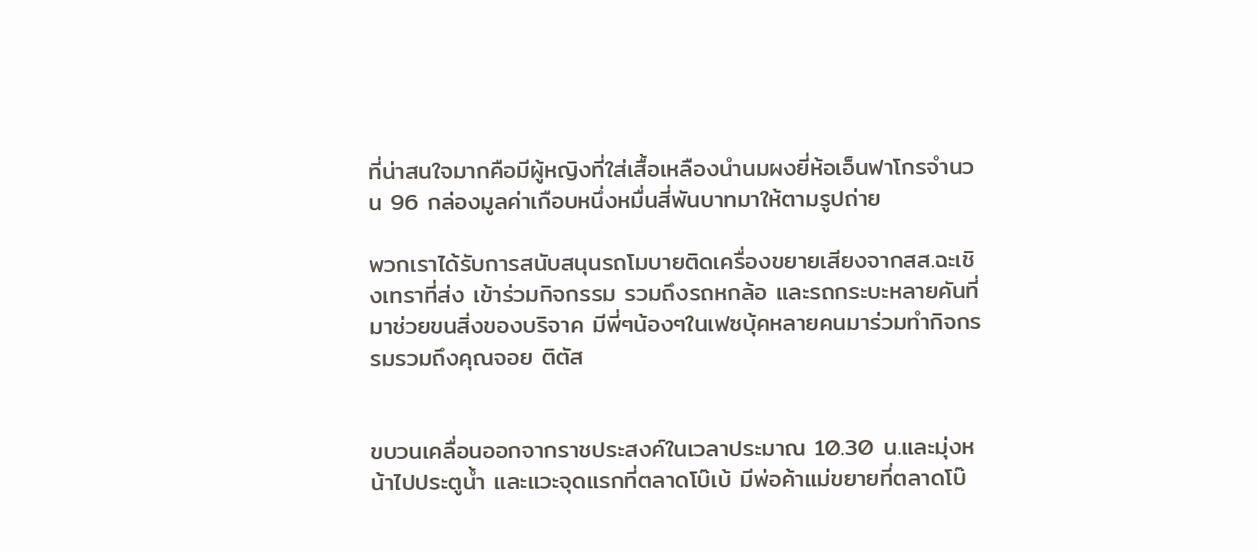ที่น่าสนใจมากคือมีผู้หญิงที่ใส่เสื้อเหลืองนำนมผงยี่ห้อเอ็นฟาโกรจำนวน 96 กล่องมูลค่าเกือบหนึ่งหมื่นสี่พันบาทมาให้ตามรูปถ่าย

พวกเราได้รับการสนับสนุนรถโมบายติดเครื่องขยายเสียงจากสส.ฉะเชิงเทราที่ส่ง เข้าร่วมกิจกรรม รวมถึงรถหกล้อ และรถกระบะหลายคันที่มาช่วยขนสิ่งของบริจาค มีพี่ๆน้องๆในเฟซบุ้คหลายคนมาร่วมทำกิจกรรมรวมถึงคุณจอย ติตัส


ขบวนเคลื่อนออกจากราชประสงค์ในเวลาประมาณ 10.30 น.และมุ่งหน้าไปประตูน้ำ และแวะจุดแรกที่ตลาดโบ๊เบ้ มีพ่อค้าแม่ขยายที่ตลาดโบ๊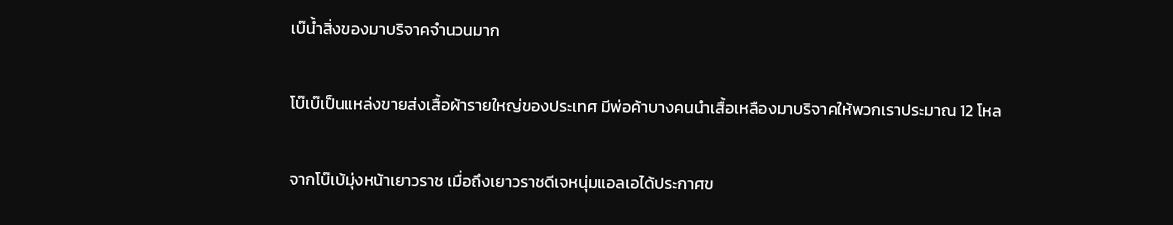เบ๊น้ำสิ่งของมาบริจาคจำนวนมาก

โบ๊เบ๊เป็นแหล่งขายส่งเสื้อผ้ารายใหญ่ของประเทศ มีพ่อค้าบางคนนำเสื้อเหลืองมาบริจาคให้พวกเราประมาณ 12 โหล

จากโบ๊เบ้มุ่งหน้าเยาวราช เมื่อถึงเยาวราชดีเจหนุ่มแอลเอได้ประกาศข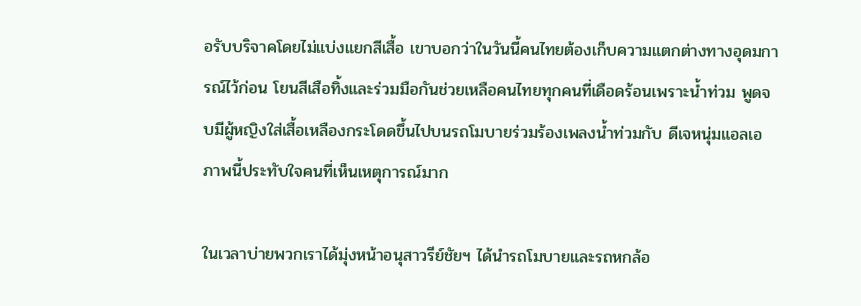อรับบริจาคโดยไม่แบ่งแยกสีเสื้อ เขาบอกว่าในวันนี้คนไทยต้องเก็บความแตกต่างทางอุดมการณ์ไว้ก่อน โยนสีเสือทิ้งและร่วมมือกันช่วยเหลือคนไทยทุกคนที่เดือดร้อนเพราะน้ำท่วม พูดจบมีผู้หญิงใส่เสื้อเหลืองกระโดดขึ้นไปบนรถโมบายร่วมร้องเพลงน้ำท่วมกับ ดีเจหนุ่มแอลเอ ภาพนี้ประทับใจคนที่เห็นเหตุการณ์มาก

ในเวลาบ่ายพวกเราได้มุ่งหน้าอนุสาวรีย์ชัยฯ ได้นำรถโมบายและรถหกล้อ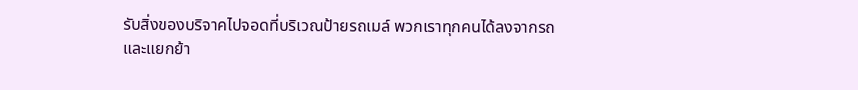รับสิ่งของบริจาคไปจอดที่บริเวณป้ายรถเมล์ พวกเราทุกคนได้ลงจากรถและแยกย้า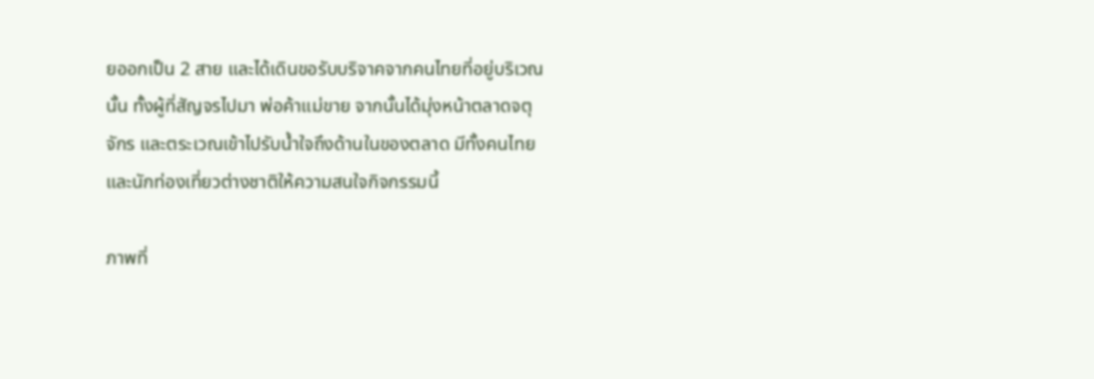ยออกเป็น 2 สาย และได้เดินขอรับบริจาคจากคนไทยที่อยู่บริเวณนั้น ทั้งผู้ที่สัญจรไปมา พ่อค้าแม่ขาย จากนั้นได้มุ่งหน้าตลาดจตุจักร และตระเวณเข้าไปรับน้ำใจถึงด้านในของตลาด มีทั้งคนไทยและนักท่องเที่ยวต่างชาติให้ความสนใจกิจกรรมนี้

ภาพที่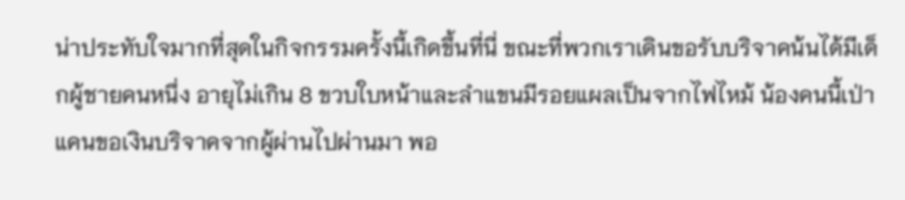น่าประทับใจมากที่สุดในกิจกรรมครั้งนี้เกิดขึ้นที่นี่ ขณะที่พวกเราเดินขอรับบริจาคน้นได้มีเด็กผู้ชายคนหนึ่ง อายุไม่เกิน 8 ขวบใบหน้าและลำแขนมีรอยแผลเป็นจากไฟไหม้ น้องคนนี้เป่าแคนขอเงินบริจาคจากผู้ผ่านไปผ่านมา พอ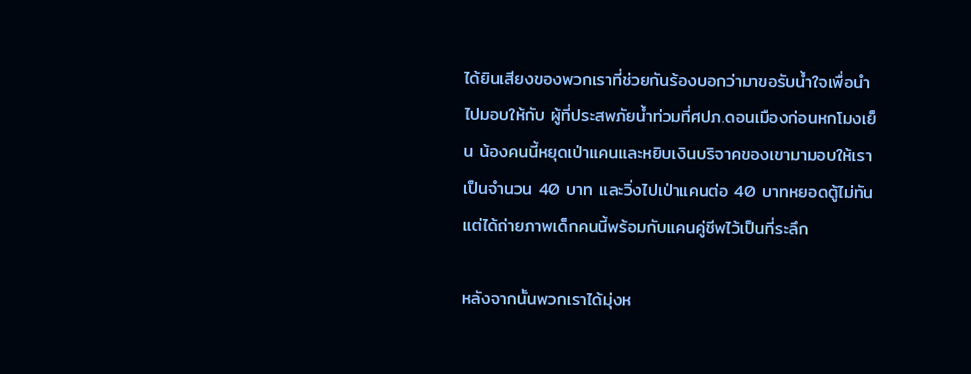ได้ยินเสียงของพวกเราที่ช่วยกันร้องบอกว่ามาขอรับน้ำใจเพื่อนำไปมอบให้กับ ผู้ที่ประสพภัยน้ำท่วมที่ศปภ.ดอนเมืองก่อนหกโมงเย็น น้องคนนี้หยุดเป่าแคนและหยิบเงินบริจาคของเขามามอบให้เราเป็นจำนวน 40 บาท และวิ่งไปเป่าแคนต่อ 40 บาทหยอดตู้ไม่ทัน แต่ได้ถ่ายภาพเด็กคนนี้พร้อมกับแคนคู่ชีพไว้เป็นที่ระลึก

หลังจากนั้นพวกเราได้มุ่งห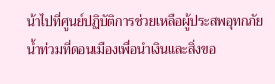น้าไปที่ศูนย์ปฏิบัติการช่วยเหลือผู้ประสพอุทกภัย น้ำท่วมที่ดอนเมืองเพื่อนำเงินและสิ่งขอ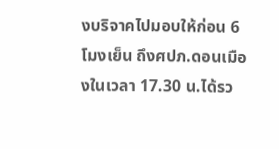งบริจาคไปมอบให้ก่อน 6 โมงเย็น ถึงศปภ.ดอนเมืองในเวลา 17.30 น.ได้รว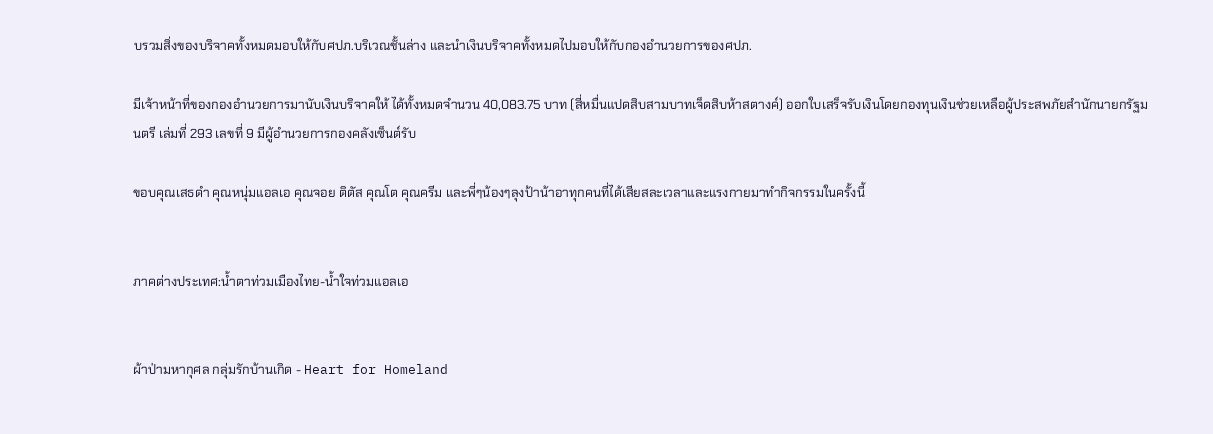บรวมสิ่งของบริจาคทั้งหมดมอบให้กับศปภ.บริเวณชั้นล่าง และนำเงินบริจาคทั้งหมดไปมอบให้กับกองอำนวยการของศปภ.

มีเจ้าหน้าที่ของกองอำนวยการมานับเงินบริจาคให้ ได้ทั้งหมดจำนวน 40,083.75 บาท (สี่หมื่นแปดสิบสามบาทเจ็ดสิบห้าสตางค์) ออกใบเสร็จรับเงินโดยกองทุนเงินช่วยเหลือผู้ประสพภัยสำนักนายกรัฐมนตรี เล่มที่ 293 เลขที่ 9 มีผู้อำนวยการกองคลังเซ็นต์รับ

ขอบคุณเสธดำ คุณหนุ่มแอลเอ คุณจอย ติตัส คุณโต คุณครีม และพี่ๆน้องๆลุงป้าน้าอาทุกคนที่ได้เสียสละเวลาและแรงกายมาทำกิจกรรมในครั้งนี้


ภาคต่างประเทศ:น้ำตาท่วมเมืองไทย-น้ำใจท่วมแอลเอ


ผ้าป่ามหากุศล กลุ่มรักบ้านเกิด - Heart for Homeland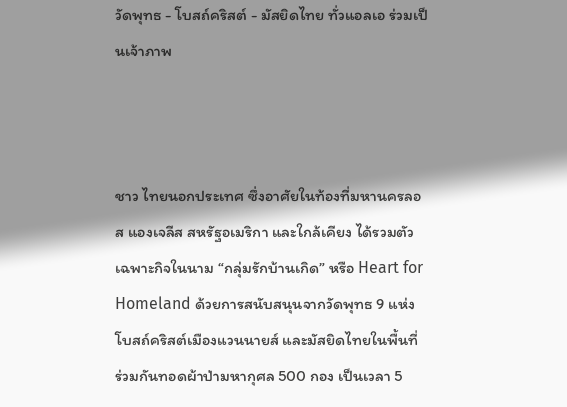วัดพุทธ - โบสถ์คริสต์ - มัสยิดไทย ทั่วแอลเอ ร่วมเป็นเจ้าภาพ



ชาว ไทยนอกประเทศ ซึ่งอาศัยในท้องที่มหานครลอส แองเจลีส สหรัฐอเมริกา และใกล้เคียง ได้รวมตัวเฉพาะกิจในนาม “กลุ่มรักบ้านเกิด” หรือ Heart for Homeland ด้วยการสนับสนุนจากวัดพุทธ 9 แห่ง โบสถ์คริสต์เมืองแวนนายส์ และมัสยิดไทยในพื้นที่ ร่วมกันทอดผ้าป่ามหากุศล 500 กอง เป็นเวลา 5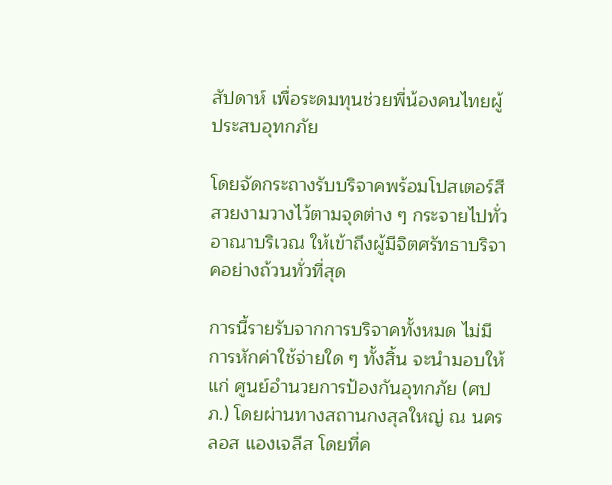สัปดาห์ เพื่อระดมทุนช่วยพี่น้องคนไทยผู้ประสบอุทกภัย

โดยจัดกระถางรับบริจาคพร้อมโปสเตอร์สีสวยงามวางไว้ตามจุดต่าง ๆ กระจายไปทั่วอาณาบริเวณ ให้เข้าถึงผู้มีจิตศรัทธาบริจาคอย่างถ้วนทั่วที่สุด

การนี้รายรับจากการบริจาคทั้งหมด ไม่มีการหักค่าใช้จ่ายใด ๆ ทั้งสิ้น จะนำมอบให้แก่ ศูนย์อำนวยการป้องกันอุทกภัย (ศปภ.) โดยผ่านทางสถานกงสุลใหญ่ ณ นครลอส แองเจลีส โดยที่ค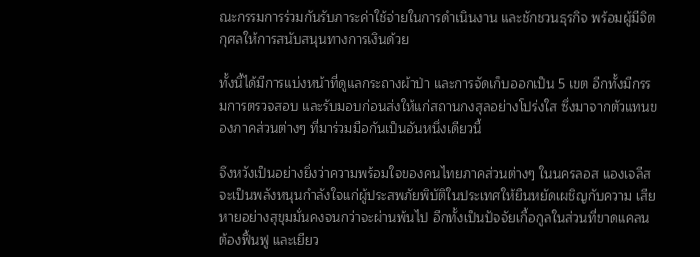ณะกรรมการร่วมกันรับภาระค่าใช้จ่ายในการดำเนินงาน และชักชวนธุรกิจ พร้อมผู้มีจิตกุศลให้การสนับสนุนทางการเงินด้วย

ทั้งนี้ได้มีการแบ่งหน้าที่ดูแลกระถางผ้าป่า และการจัดเก็บออกเป็น 5 เขต อีกทั้งมีกรรมการตรวจสอบ และรับมอบก่อนส่งให้แก่สถานกงสุลอย่างโปร่งใส ซึ่งมาจากตัวแทนของภาคส่วนต่างๆ ที่มาร่วมมือกันเป็นอันหนึ่งเดียวนี้

จึงหวังเป็นอย่างยิ่งว่าความพร้อมใจของคนไทยภาคส่วนต่างๆ ในนครลอส แองเจลีส จะเป็นพลังหนุนกำลังใจแก่ผู้ประสพภัยพิบัติในประเทศให้ยืนหยัดเผชิญกับความ เสียหายอย่างสุขุมมั่นคงจนกว่าจะผ่านพ้นไป อีกทั้งเป็นปัจจัยเกื้อกูลในส่วนที่ขาดแคลน ต้องฟื้นฟู และเยียว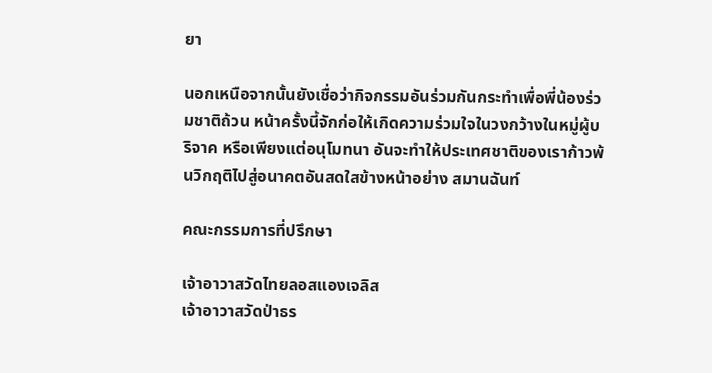ยา

นอกเหนือจากนั้นยังเชื่อว่ากิจกรรมอันร่วมกันกระทำเพื่อพี่น้องร่วมชาติถ้วน หน้าครั้งนี้จักก่อให้เกิดความร่วมใจในวงกว้างในหมู่ผู้บริจาค หรือเพียงแต่อนุโมทนา อันจะทำให้ประเทศชาติของเราก้าวพ้นวิกฤติไปสู่อนาคตอันสดใสข้างหน้าอย่าง สมานฉันท์

คณะกรรมการที่ปรึกษา

เจ้าอาวาสวัดไทยลอสแองเจลิส
เจ้าอาวาสวัดป่าธร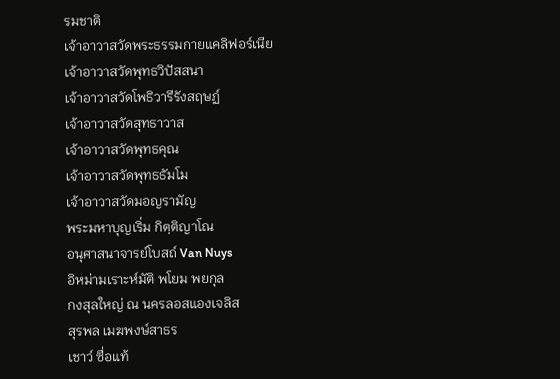รมชาติ
เจ้าอาวาสวัดพระธรรมกายแคลิฟอร์เนีย
เจ้าอาวาสวัดพุทธวิปัสสนา
เจ้าอาวาสวัดโพธิวารีรังสฤษฏ์
เจ้าอาวาสวัดสุทธาวาส
เจ้าอาวาสวัดพุทธคุณ
เจ้าอาวาสวัดพุทธธัมโม
เจ้าอาวาสวัดมอญรามัญ
พระมหาบุญเริ่ม กิตฺติญาโณ
อนุศาสนาจารย์โบสถ์ Van Nuys
อิหม่ามเราะห์มัติ พโยม พยกุล
กงสุลใหญ่ ณ นครลอสแองเจลิส
สุรพล เมฆพงษ์สาธร
เชาว์ ซื่อแท้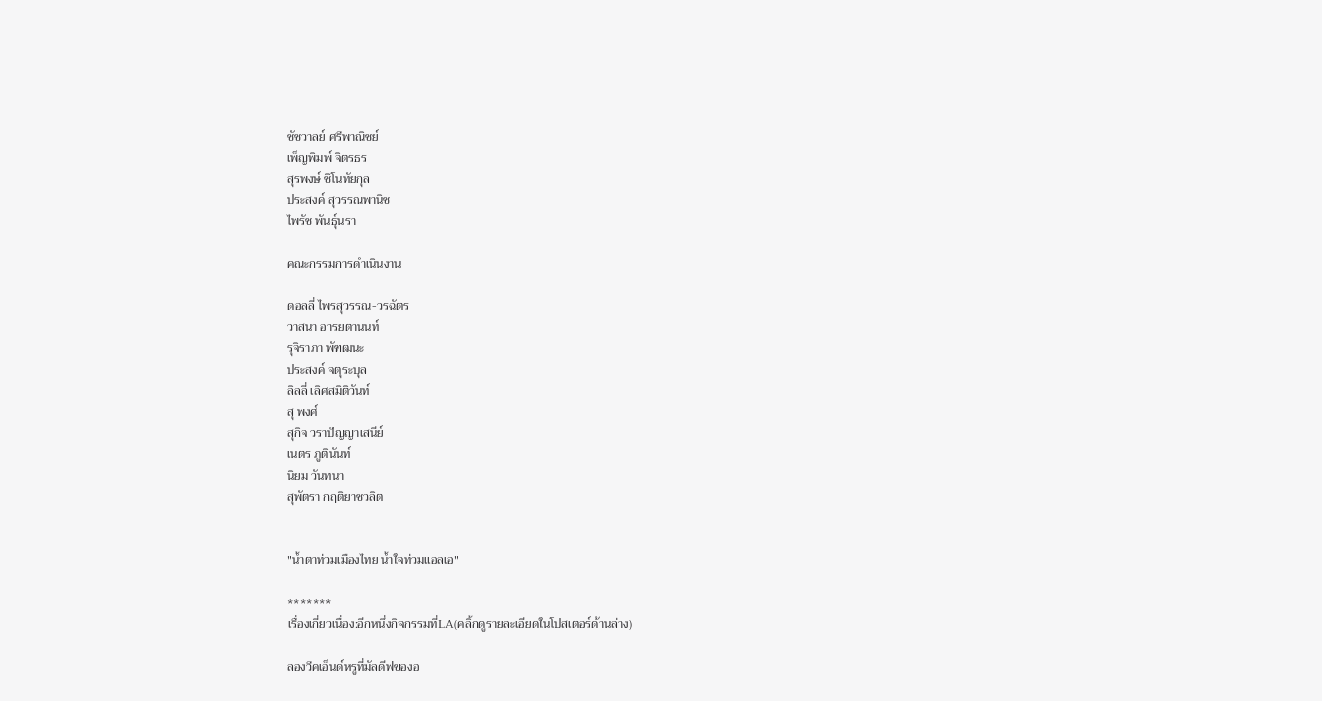ชัชวาลย์ ศรีพาณิชย์
เพ็ญพิมพ์ จิตรธร
สุรพงษ์ ชิโนทัยกุล
ประสงค์ สุวรรณพานิช
ไพรัช พันธุ์นรา

คณะกรรมการดำเนินงาน

ดอลลี่ ไพรสุวรรณ-วรฉัตร
วาสนา อารยตานนท์
รุจิราภา พัฑฒนะ
ประสงค์ จตุระบุล
ลิลลี่ เลิศสมิติวันท์
สุ พงศ์
สุกิจ วราปัญญาเสนีย์
เนตร ภูตินันท์
นิยม วันทนา
สุพัตรา กฤติยาชวลิต


"น้ำตาท่วมเมืองไทย น้ำใจท่วมแอลเอ"

*******
เรื่องเกี่ยวเนื่อง:อีกหนึ่งกิจกรรมที่LA(คลิ้กดูรายละเอียดในโปสเตอร์ด้านล่าง)

ลองวีคเอ็นด์หรูที่มัลดีฟของอ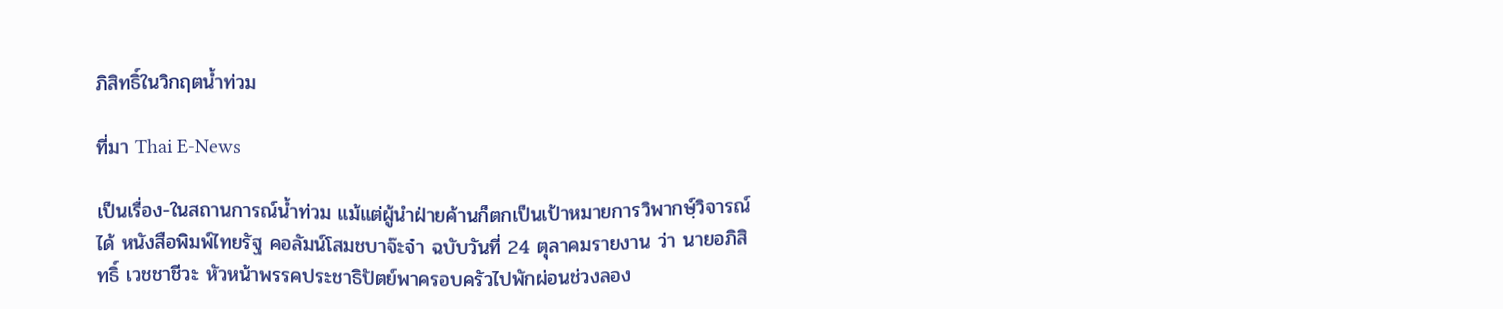ภิสิทธิ์ในวิกฤตน้ำท่วม

ที่มา Thai E-News

เป็นเรื่อง-ในสถานการณ์น้ำท่วม แม้แต่ผู้นำฝ่ายค้านก็ตกเป็นเป้าหมายการวิพากษ์ฺวิจารณ์ได้ หนังสือพิมพ์ไทยรัฐ คอลัมน์โสมชบาจ๊ะจ๋า ฉบับวันที่ 24 ตุลาคมรายงาน ว่า นายอภิสิทธิ์ เวชชาชีวะ หัวหน้าพรรคประชาธิปัตย์พาครอบครัวไปพักผ่อนช่วงลอง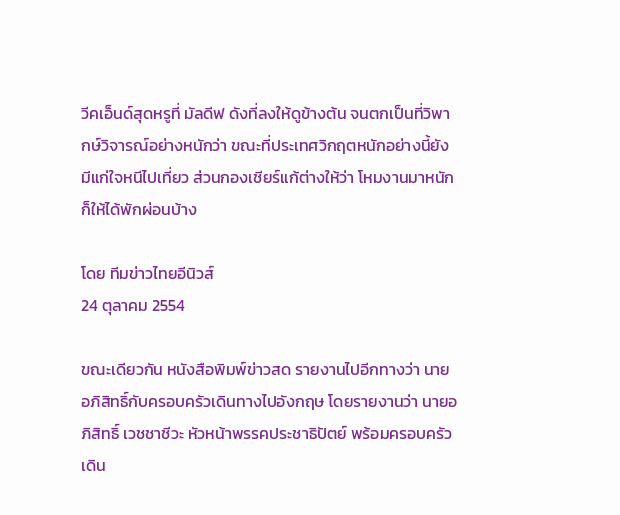วีคเอ็นด์สุดหรูที่ มัลดีฟ ดังที่ลงให้ดูข้างต้น จนตกเป็นที่วิพากษ์วิจารณ์อย่างหนักว่า ขณะที่ประเทศวิกฤตหนักอย่างนี้ยังมีแก่ใจหนีไปเที่ยว ส่วนกองเชียร์แก้ต่างให้ว่า โหมงานมาหนักก็ให้ได้พักผ่อนบ้าง

โดย ทีมข่าวไทยอีนิวส์
24 ตุลาคม 2554

ขณะเดียวกัน หนังสือพิมพ์ข่าวสด รายงานไปอีกทางว่า นายอภิสิทธิ์กับครอบครัวเดินทางไปอังกฤษ โดยรายงานว่า นายอภิสิทธิ์ เวชชาชีวะ หัวหน้าพรรคประชาธิปัตย์ พร้อมครอบครัว เดิน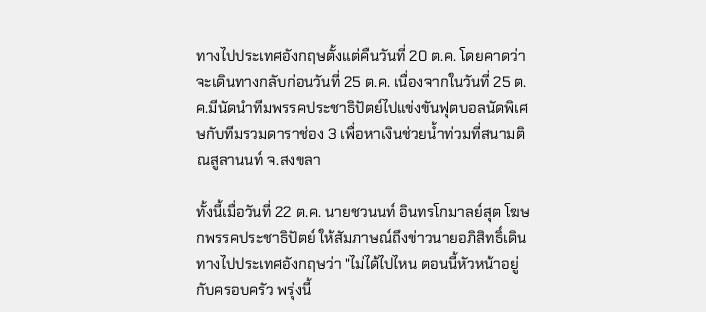ทางไปประเทศอังกฤษตั้งแต่คืนวันที่ 20 ต.ค. โดยคาดว่าจะเดินทางกลับก่อนวันที่ 25 ต.ค. เนื่องจากในวันที่ 25 ต.ค.มีนัดนำทีมพรรคประชาธิปัตย์ไปแข่งขันฟุตบอลนัดพิเศษกับทีมรวมดาราช่อง 3 เพื่อหาเงินช่วยน้ำท่วมที่สนามติณสูลานนท์ จ.สงขลา

ทั้งนี้เมื่อวันที่ 22 ต.ค. นายชวนนท์ อินทรโกมาลย์สุต โฆษกพรรคประชาธิปัตย์ ให้สัมภาษณ์ถึงข่าวนายอภิสิทธิ์เดินทางไปประเทศอังกฤษว่า "ไม่ได้ไปไหน ตอนนี้หัวหน้าอยู่กับครอบครัว พรุ่งนี้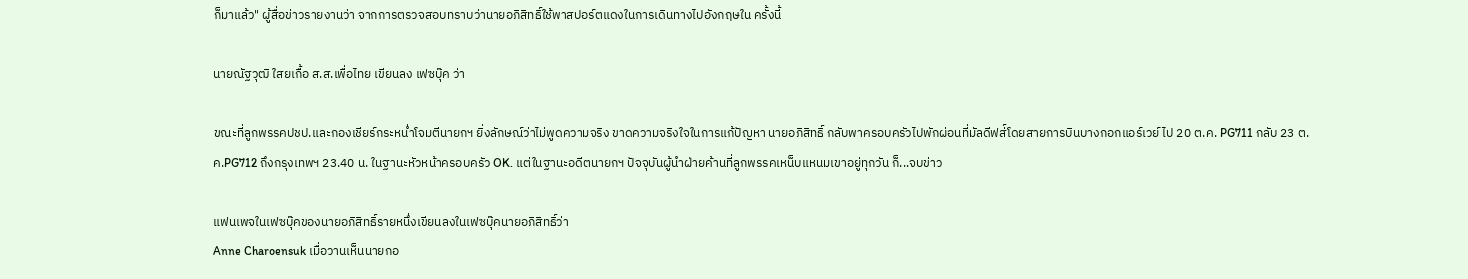ก็มาแล้ว" ผู้สื่อข่าวรายงานว่า จากการตรวจสอบทราบว่านายอภิสิทธิ์ใช้พาสปอร์ตแดงในการเดินทางไปอังกฤษใน ครั้งนี้

นายณัฐวุฒิ ใสยเกื้อ ส.ส.เพื่อไทย เขียนลง เฟซบุ๊ค ว่า

ขณะที่ลูกพรรคปชป.และกองเชียร์กระหน่ำโจมตีนายกฯ ยิ่งลักษณ์ว่าไม่พูดความจริง ขาดความจริงใจในการแก้ปัญหา นายอภิสิทธิ์ กลับพาครอบครัวไปพักผ่อนที่มัลดีฟส่์โดยสายการบินบางกอกแอร์เวย์ ไป 20 ต.ค. PG711 กลับ 23 ต.ค.PG712 ถึงกรุงเทพฯ 23.40 น. ในฐานะหัวหน้าครอบครัว OK. แต่ในฐานะอดีตนายกฯ ปัจจุบันผู้นำฝ่ายค้านที่ลูกพรรคเหน็บแหนมเขาอยู่ทุกวัน ก็...จบข่าว

แฟนเพจในเฟซบุ๊คของนายอภิสิทธิ์รายหนึ่งเขียนลงในเฟซบุ๊คนายอภิสิทธิ์ว่า
Anne Charoensuk เมื่อวานเห็นนายกอ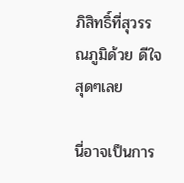ภิสิทธิ์ที่สุวรรณภูมิด้วย ดีใจสุดๆเลย

นี่อาจเป็นการ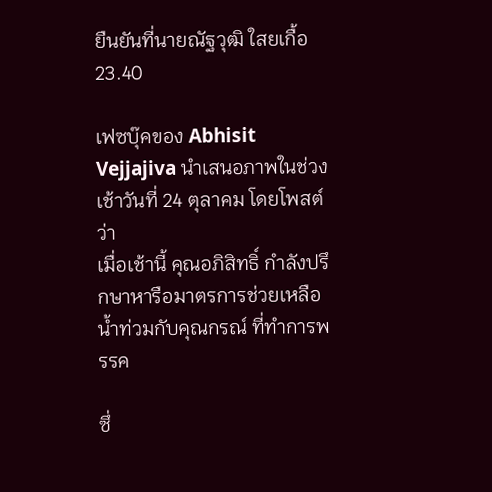ยืนยันที่นายณัฐวุฒิ ใสยเกื้อ 23.40

เฟซบุ๊คของ Abhisit Vejjajiva นำเสนอภาพในช่วงเช้าวันที่ 24 ตุลาคม โดยโพสต์ว่า
เมื่อเช้านี้ คุณอภิสิทธิ์ กำลังปรึกษาหารือมาตรการช่วยเหลือน้ำท่วมกับคุณกรณ์ ที่ทำการพรรค

ซึ่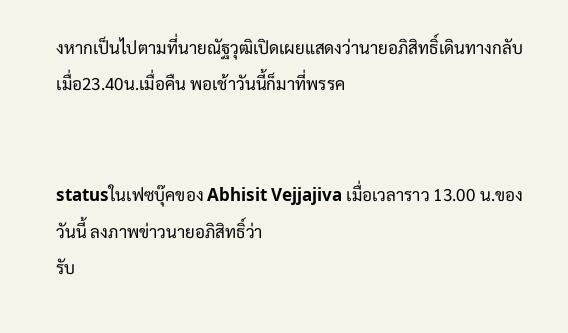งหากเป็นไปตามที่นายณัฐวุฒิเปิดเผยแสดงว่านายอภิสิทธิ์เดินทางกลับเมื่อ23.40น.เมื่อคืน พอเช้าวันนี้ก็มาที่พรรค


statusในเฟซบุ๊คของ Abhisit Vejjajiva เมื่อเวลาราว 13.00 น.ของวันนี้ ลงภาพข่าวนายอภิสิทธิ์ว่า
รับ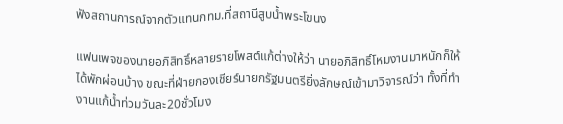ฟังสถานการณ์จากตัวแทนกทม.ที่สถานีสูบน้ำพระโขนง

แฟนเพจของนายอภิสิทธิ์หลายรายโพสต์แก้ต่างให้ว่า นายอภิสิทธิ์โหมงานมาหนักก็ให้ได้พักผ่อนบ้าง ขณะที่ฝ่ายกองเชียร์นายกรัฐมนตรียิ่งลักษณ์เข้ามาวิจารณ์ว่า ทั้งที่ทำงานแก้น้ำท่วมวันละ20ชั่วโมง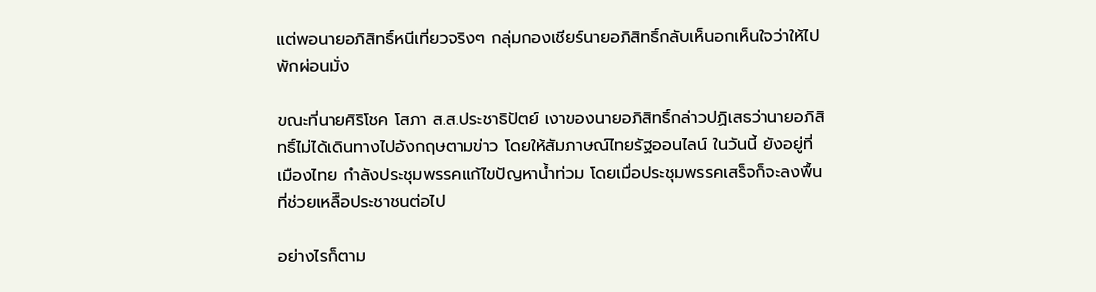แต่พอนายอภิสิทธิ์หนีเที่ยวจริงๆ กลุ่มกองเชียร์นายอภิสิทธิ์กลับเห็นอกเห็นใจว่าให้ไปพักผ่อนมั่ง

ขณะที่นายศิริโชค โสภา ส.ส.ประชาธิปัตย์ เงาของนายอภิสิทธิ์กล่าวปฏิเสธว่านายอภิสิทธิ์ไม่ได้เดินทางไปอังกฤษตามข่าว โดยให้สัมภาษณ์ไทยรัฐออนไลน์ ในวันนี้ ยังอยู่ที่เมืองไทย กำลังประชุมพรรคแก้ไขปัญหาน้ำท่วม โดยเมื่อประชุมพรรคเสร็จก็จะลงพื้นที่ช่วยเหลืิอประชาชนต่อไป

อย่างไรก็ตาม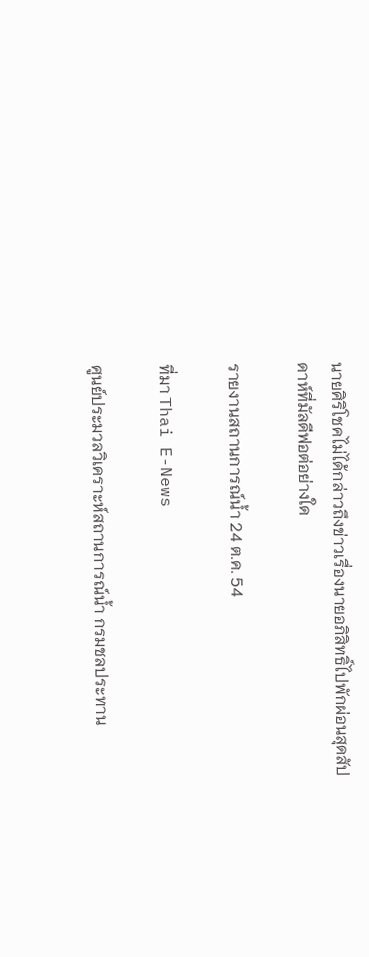นายศิริโชคไม่ได้กล่าวถึงข่าวเรื่องนายอภิสิทธิ์ไปพักผ่อนสุดสัปดาห์ที่มัลดีฟอต่อย่างใด

รายงานสถานการณ์น้ำ 24 ต.ค. 54

ที่มา Thai E-News

ศูนย์ประมวลวิเคราะห์สถานการณ์น้ำ กรมชลประทาน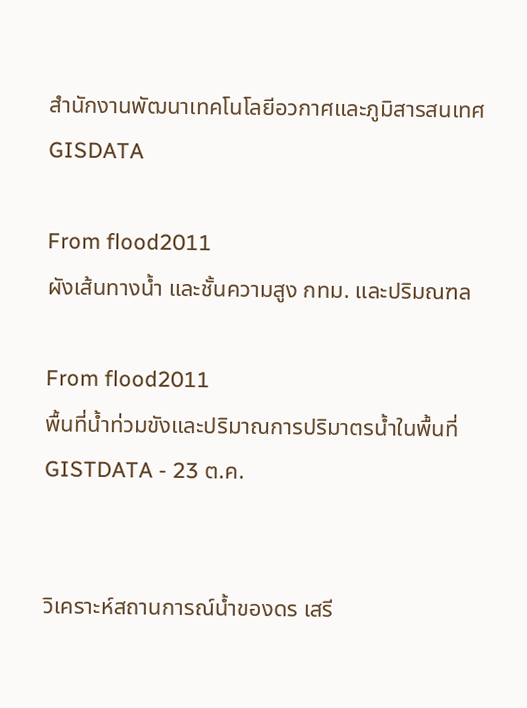สำนักงานพัฒนาเทคโนโลยีอวกาศและภูมิสารสนเทศ GISDATA

From flood2011
ผังเส้นทางน้ำ และชั้นความสูง กทม. และปริมณฑล

From flood2011
พื้นที่น้ำท่วมขังและปริมาณการปริมาตรน้ำในพื้นที่ GISTDATA - 23 ต.ค.


วิเคราะห์สถานการณ์น้ำของดร เสรี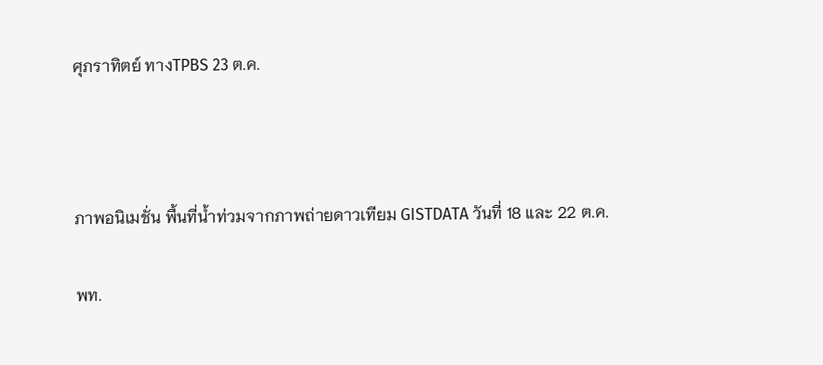ศุภราทิตย์ ทางTPBS 23 ต.ค.



ภาพอนิเมชั่น พื้นที่น้ำท่วมจากภาพถ่ายดาวเทียม GISTDATA วันที่ 18 และ 22 ต.ค.

พท.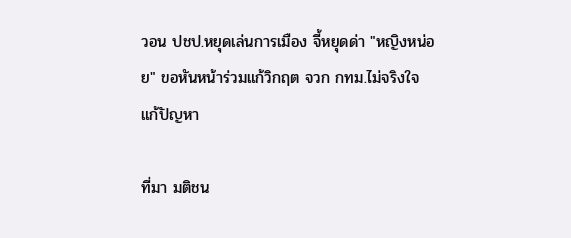วอน ปชป.หยุดเล่นการเมือง จี้หยุดด่า "หญิงหน่อย" ขอหันหน้าร่วมแก้วิกฤต จวก กทม.ไม่จริงใจแก้ปัญหา

ที่มา มติชน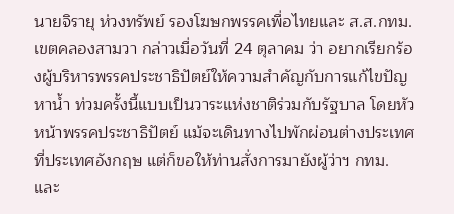นายจิรายุ ห่วงทรัพย์ รองโฆษกพรรคเพื่อไทยและ ส.ส.กทม.เขตคลองสามวา กล่าวเมื่อวันที่ 24 ตุลาคม ว่า อยากเรียกร้องผู้บริหารพรรคประชาธิปัตย์ให้ความสำคัญกับการแก้ไขปัญหาน้ำ ท่วมครั้งนี้แบบเป็นวาระแห่งชาติร่วมกับรัฐบาล โดยหัวหน้าพรรคประชาธิปัตย์ แม้จะเดินทางไปพักผ่อนต่างประเทศที่ประเทศอังกฤษ แต่ก็ขอให้ท่านสั่งการมายังผู้ว่าฯ กทม. และ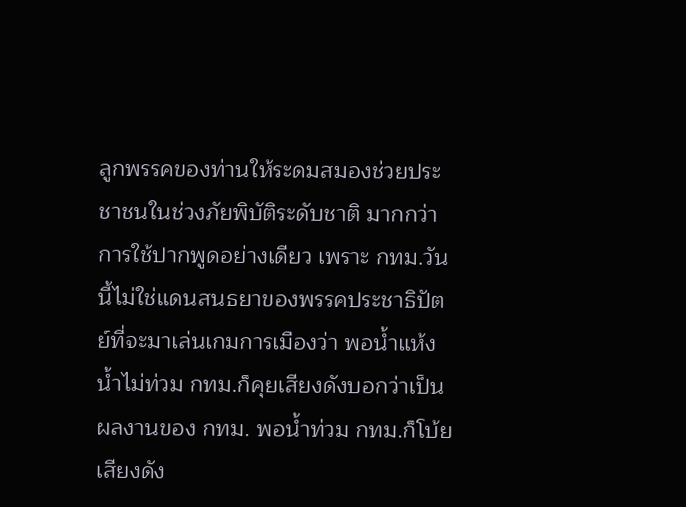ลูกพรรคของท่านให้ระดมสมองช่วยประชาชนในช่วงภัยพิบัติระดับชาติ มากกว่าการใช้ปากพูดอย่างเดียว เพราะ กทม.วันนี้ไม่ใช่แดนสนธยาของพรรคประชาธิปัตย์ที่จะมาเล่นเกมการเมืองว่า พอน้ำแห้งน้ำไม่ท่วม กทม.ก็คุยเสียงดังบอกว่าเป็นผลงานของ กทม. พอน้ำท่วม กทม.ก็โบ้ยเสียงดัง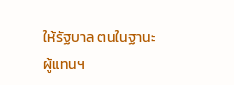ให้รัฐบาล ตนในฐานะผู้แทนฯ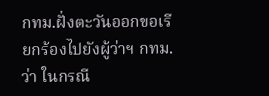กทม.ฝั่งตะวันออกขอเรียกร้องไปยังผู้ว่าฯ กทม.ว่า ในกรณี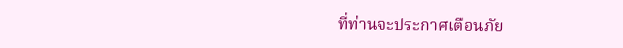ที่ท่านจะประกาศเตือนภัย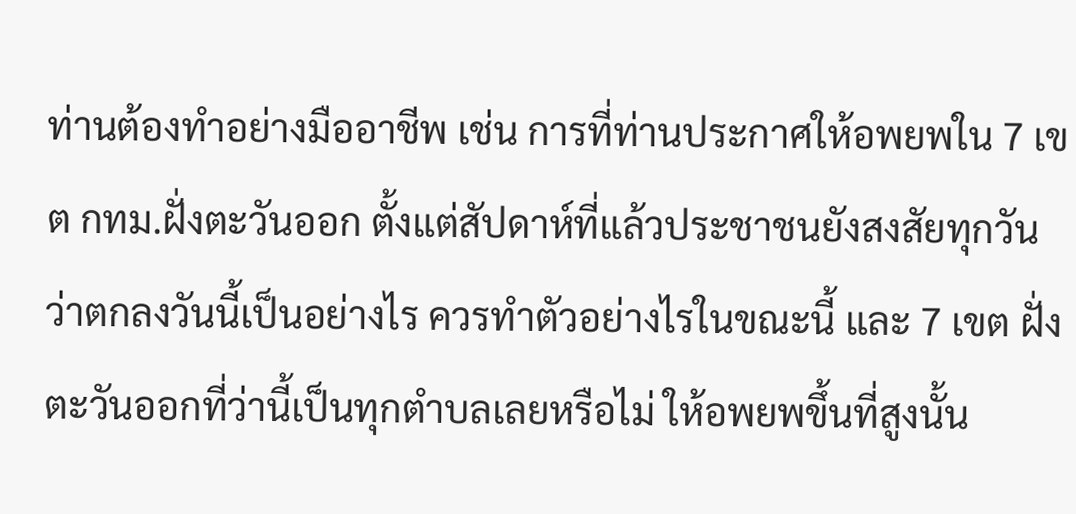ท่านต้องทำอย่างมืออาชีพ เช่น การที่ท่านประกาศให้อพยพใน 7 เขต กทม.ฝั่งตะวันออก ตั้งแต่สัปดาห์ที่แล้วประชาชนยังสงสัยทุกวันว่าตกลงวันนี้เป็นอย่างไร ควรทำตัวอย่างไรในขณะนี้ และ 7 เขต ฝั่งตะวันออกที่ว่านี้เป็นทุกตำบลเลยหรือไม่ ให้อพยพขึ้นที่สูงนั้น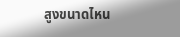สูงขนาดไหน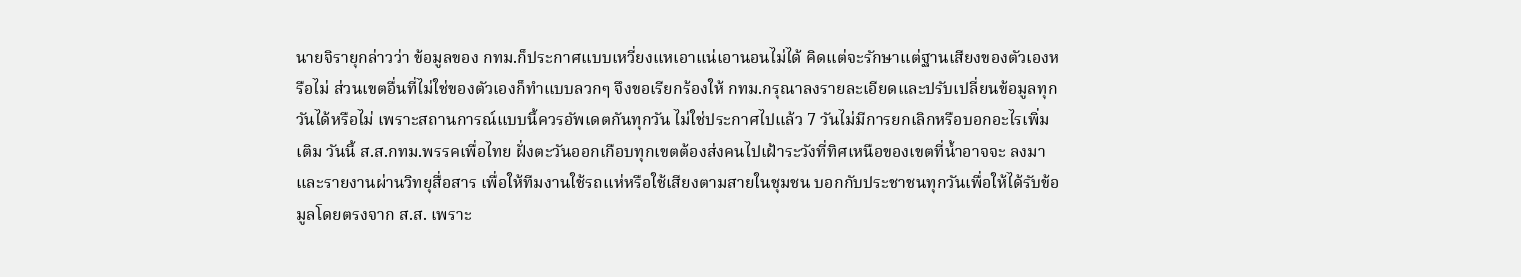นายจิรายุกล่าวว่า ข้อมูลของ กทม.ก็ประกาศแบบเหวี่ยงแหเอาแน่เอานอนไม่ได้ คิดแต่จะรักษาแต่ฐานเสียงของตัวเองหรือไม่ ส่วนเขตอื่นที่ไม่ใช่ของตัวเองก็ทำแบบลวกๆ จึงขอเรียกร้องให้ กทม.กรุณาลงรายละเอียดและปรับเปลี่ยนข้อมูลทุกวันได้หรือไม่ เพราะสถานการณ์แบบนี้ควรอัพเดตกันทุกวัน ไม่ใช่ประกาศไปแล้ว 7 วันไม่มีการยกเลิกหรือบอกอะไรเพิ่มเติม วันนี้ ส.ส.กทม.พรรคเพื่อไทย ฝั่งตะวันออกเกือบทุกเขตต้องส่งคนไปเฝ้าระวังที่ทิศเหนือของเขตที่น้ำอาจจะ ลงมา และรายงานผ่านวิทยุสื่อสาร เพื่อให้ทีมงานใช้รถแห่หรือใช้เสียงตามสายในชุมชน บอกกับประชาชนทุกวันเพื่อให้ได้รับข้อมูลโดยตรงจาก ส.ส. เพราะ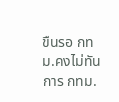ขืนรอ กทม.คงไม่ทันการ กทม.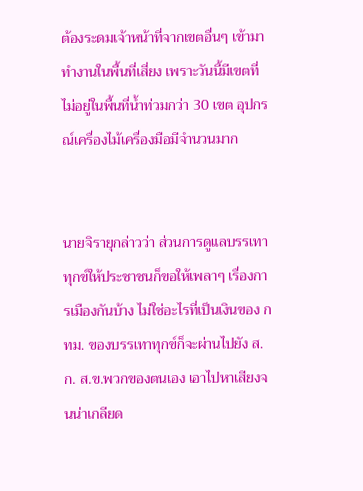ต้องระดมเจ้าหน้าที่จากเขตอื่นๆ เข้ามาทำงานในพื้นที่เสี่ยง เพราะวันนี้มีเขตที่ไม่อยู่ในพื้นที่น้ำท่วมกว่า 30 เขต อุปกรณ์เครื่องไม้เครื่องมือมีจำนวนมาก


นายจิรายุกล่าวว่า ส่วนการดูแลบรรเทาทุกข์ให้ประชาชนก็ขอให้เพลาๆ เรื่องการเมืองกันบ้าง ไม่ใช่อะไรที่เป็นเงินของ กทม. ของบรรเทาทุกข์ก็จะผ่านไปยัง ส.ก. ส.ข.พวกของตนเอง เอาไปหาเสียงจนน่าเกลียด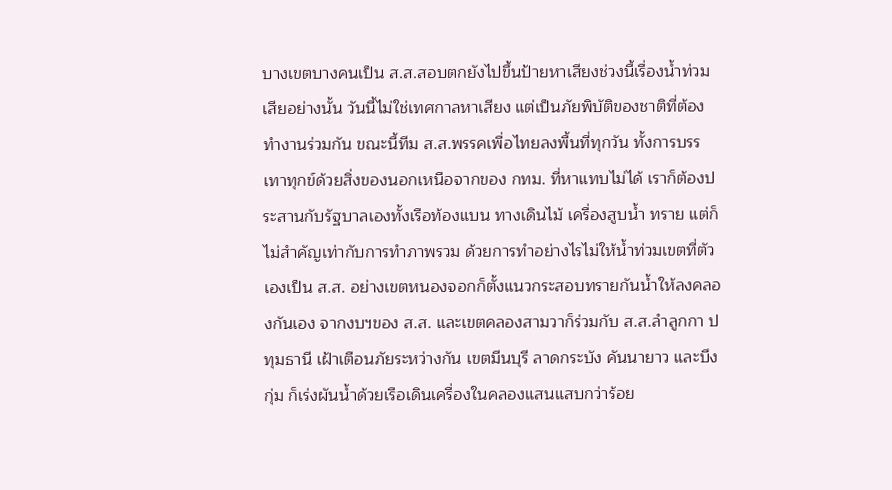บางเขตบางคนเป็น ส.ส.สอบตกยังไปขึ้นป้ายหาเสียงช่วงนี้เรื่องน้ำท่วมเสียอย่างนั้น วันนี้ไม่ใช่เทศกาลหาเสียง แต่เป็นภัยพิบัติของชาติที่ต้องทำงานร่วมกัน ขณะนี้ทีม ส.ส.พรรคเพื่อไทยลงพื้นที่ทุกวัน ทั้งการบรรเทาทุกข์ด้วยสิ่งของนอกเหนือจากของ กทม. ที่หาแทบไม่ได้ เราก็ต้องประสานกับรัฐบาลเองทั้งเรือท้องแบน ทางเดินไม้ เครื่องสูบน้ำ ทราย แต่ก็ไม่สำคัญเท่ากับการทำภาพรวม ด้วยการทำอย่างไรไม่ให้น้ำท่วมเขตที่ตัวเองเป็น ส.ส. อย่างเขตหนองจอกก็ตั้งแนวกระสอบทรายกันน้ำให้ลงคลองกันเอง จากงบฯของ ส.ส. และเขตคลองสามวาก็ร่วมกับ ส.ส.ลำลูกกา ปทุมธานี เฝ้าเตือนภัยระหว่างกัน เขตมีนบุรี ลาดกระบัง คันนายาว และบึงกุ่ม ก็เร่งผันน้ำด้วยเรือเดินเครื่องในคลองแสนแสบกว่าร้อย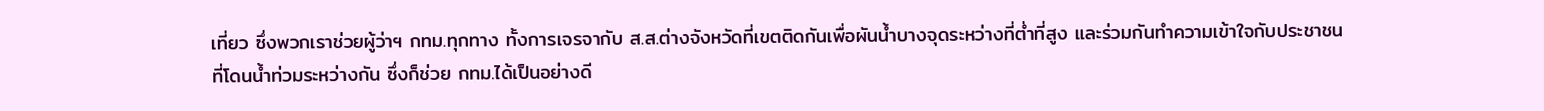เที่ยว ซึ่งพวกเราช่วยผู้ว่าฯ กทม.ทุกทาง ทั้งการเจรจากับ ส.ส.ต่างจังหวัดที่เขตติดกันเพื่อผันน้ำบางจุดระหว่างที่ต่ำที่สูง และร่วมกันทำความเข้าใจกับประชาชนที่โดนน้ำท่วมระหว่างกัน ซึ่งก็ช่วย กทม.ได้เป็นอย่างดี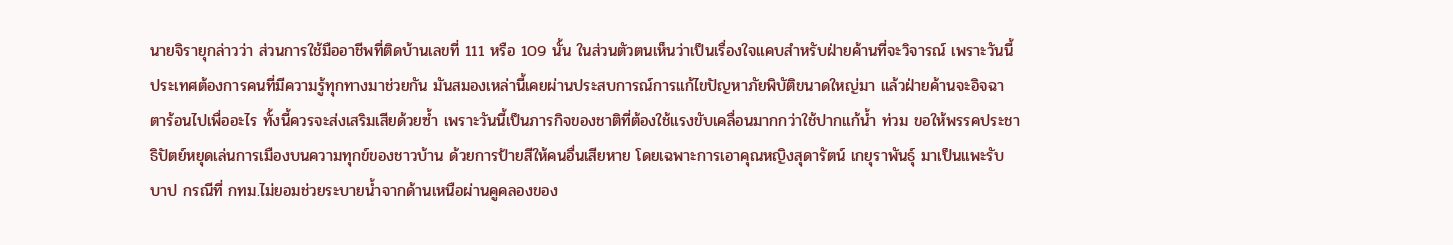นายจิรายุกล่าวว่า ส่วนการใช้มืออาชีพที่ติดบ้านเลขที่ 111 หรือ 109 นั้น ในส่วนตัวตนเห็นว่าเป็นเรื่องใจแคบสำหรับฝ่ายค้านที่จะวิจารณ์ เพราะวันนี้ประเทศต้องการคนที่มีความรู้ทุกทางมาช่วยกัน มันสมองเหล่านี้เคยผ่านประสบการณ์การแก้ไขปัญหาภัยพิบัติขนาดใหญ่มา แล้วฝ่ายค้านจะอิจฉาตาร้อนไปเพื่ออะไร ทั้งนี้ควรจะส่งเสริมเสียด้วยซ้ำ เพราะวันนี้เป็นภารกิจของชาติที่ต้องใช้แรงขับเคลื่อนมากกว่าใช้ปากแก้น้ำ ท่วม ขอให้พรรคประชาธิปัตย์หยุดเล่นการเมืองบนความทุกข์ของชาวบ้าน ด้วยการป้ายสีให้คนอื่นเสียหาย โดยเฉพาะการเอาคุณหญิงสุดารัตน์ เกยุราพันธุ์ มาเป็นแพะรับบาป กรณีที่ กทม.ไม่ยอมช่วยระบายน้ำจากด้านเหนือผ่านคูคลองของ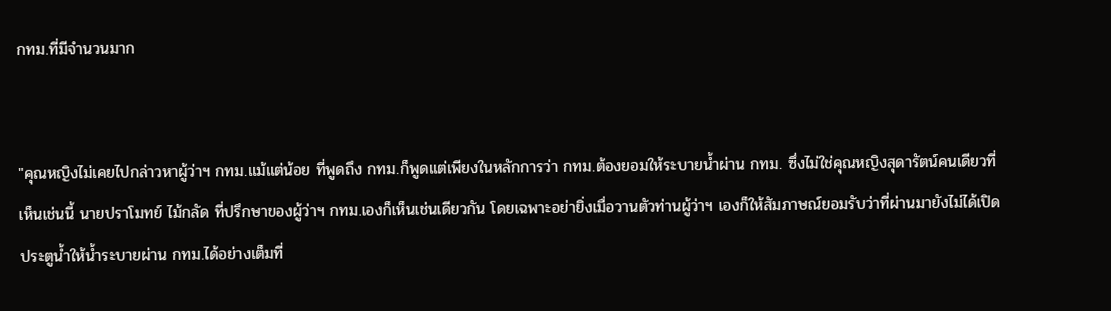กทม.ที่มีจำนวนมาก


"คุณหญิงไม่เคยไปกล่าวหาผู้ว่าฯ กทม.แม้แต่น้อย ที่พูดถึง กทม.ก็พูดเเต่เพียงในหลักการว่า กทม.ต้องยอมให้ระบายน้ำผ่าน กทม. ซึ่งไม่ใช่คุณหญิงสุดารัตน์คนเดียวที่เห็นเช่นนี้ นายปราโมทย์ ไม้กลัด ที่ปรึกษาของผู้ว่าฯ กทม.เองก็เห็นเช่นเดียวกัน โดยเฉพาะอย่ายิ่งเมื่อวานตัวท่านผู้ว่าฯ เองก็ให้สัมภาษณ์ยอมรับว่าที่ผ่านมายังไม่ได้เปิดประตูน้ำให้น้ำระบายผ่าน กทม.ได้อย่างเต็มที่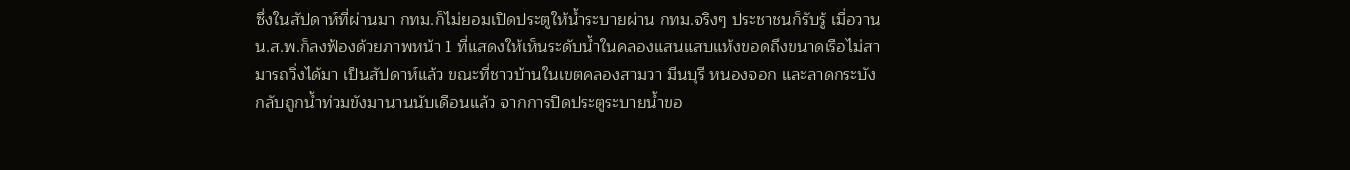ซึ่งในสัปดาห์ที่ผ่านมา กทม.ก็ไม่ยอมเปิดประตูให้น้ำระบายผ่าน กทม.จริงๆ ประชาชนก็รับรู้ เมื่อวาน น.ส.พ.ก็ลงฟ้องด้วยภาพหน้า 1 ที่แสดงให้เห็นระดับน้ำในคลองแสนแสบแห้งขอดถึงขนาดเรือไม่สามารถวิ่งได้มา เป็นสัปดาห์แล้ว ขณะที่ชาวบ้านในเขตคลองสามวา มีนบุรี หนองจอก และลาดกระบัง กลับถูกน้ำท่วมขังมานานนับเดือนแล้ว จากการปิดประตูระบายน้ำขอ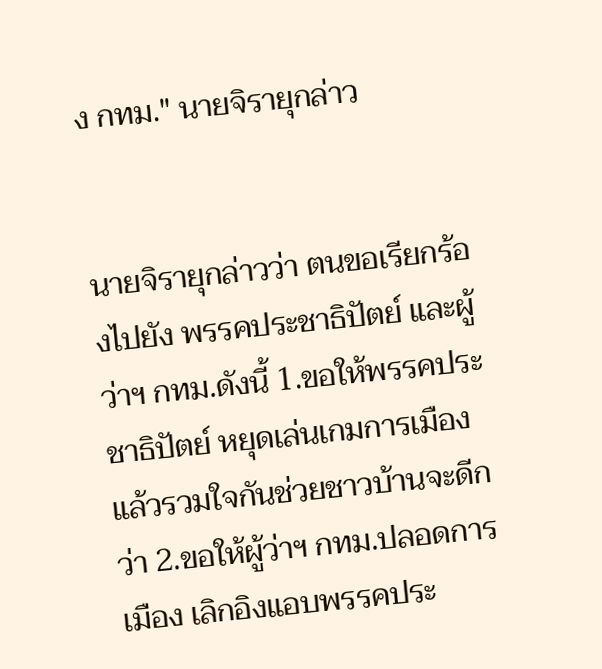ง กทม." นายจิรายุกล่าว


นายจิรายุกล่าวว่า ตนขอเรียกร้องไปยัง พรรคประชาธิปัตย์ และผู้ว่าฯ กทม.ดังนี้ 1.ขอให้พรรคประชาธิปัตย์ หยุดเล่นเกมการเมือง แล้วรวมใจกันช่วยชาวบ้านจะดีกว่า 2.ขอให้ผู้ว่าฯ กทม.ปลอดการเมือง เลิกอิงแอบพรรคประ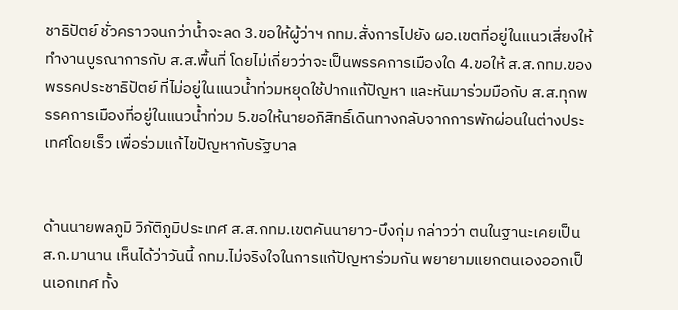ชาธิปัตย์ ชั่วคราวจนกว่าน้ำจะลด 3.ขอให้ผู้ว่าฯ กทม.สั่งการไปยัง ผอ.เขตที่อยู่ในแนวเสี่ยงให้ทำงานบูรณาการกับ ส.ส.พื้นที่ โดยไม่เกี่ยวว่าจะเป็นพรรคการเมืองใด 4.ขอให้ ส.ส.กทม.ของพรรคประชาธิปัตย์ ที่ไม่อยู่ในแนวน้ำท่วมหยุดใช้ปากแก้ปัญหา และหันมาร่วมมือกับ ส.ส.ทุกพรรคการเมืองที่อยู่ในแนวน้ำท่วม 5.ขอให้นายอภิสิทธิ์เดินทางกลับจากการพักผ่อนในต่างประเทศโดยเร็ว เพื่อร่วมแก้ไขปัญหากับรัฐบาล


ด้านนายพลภูมิ วิภัติภูมิประเทศ ส.ส.กทม.เขตคันนายาว-บึงกุ่ม กล่าวว่า ตนในฐานะเคยเป็น ส.ก.มานาน เห็นได้ว่าวันนี้ กทม.ไม่จริงใจในการแก้ปัญหาร่วมกัน พยายามแยกตนเองออกเป็นเอกเทศ ทั้ง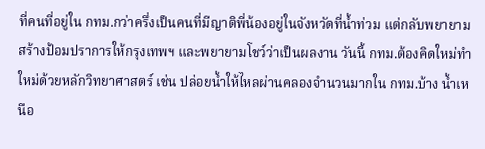ที่คนที่อยู่ใน กทม.กว่าครึ่งเป็นคนที่มีญาติพี่น้องอยู่ในจังหวัดที่น้ำท่วม แต่กลับพยายามสร้างป้อมปราการให้กรุงเทพฯ และพยายามโชว์ว่าเป็นผลงาน วันนี้ กทม.ต้องคิดใหม่ทำใหม่ด้วยหลักวิทยาศาสตร์ เช่น ปล่อยน้ำให้ไหลผ่านคลองจำนวนมากใน กทม.บ้าง น้ำเหนือ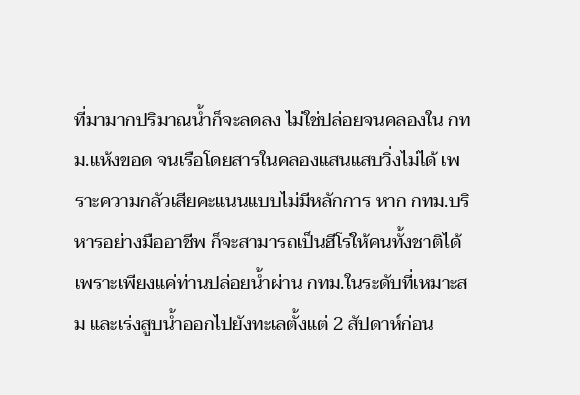ที่มามากปริมาณน้ำก็จะลดลง ไม่ใช่ปล่อยจนคลองใน กทม.แห้งขอด จนเรือโดยสารในคลองแสนแสบวิ่งไม่ได้ เพราะความกลัวเสียคะแนนแบบไม่มีหลักการ หาก กทม.บริหารอย่างมืออาชีพ ก็จะสามารถเป็นฮีโร่ให้คนทั้งชาติได้ เพราะเพียงแค่ท่านปล่อยน้ำผ่าน กทม.ในระดับที่เหมาะสม และเร่งสูบน้ำออกไปยังทะเลตั้งแต่ 2 สัปดาห์ก่อน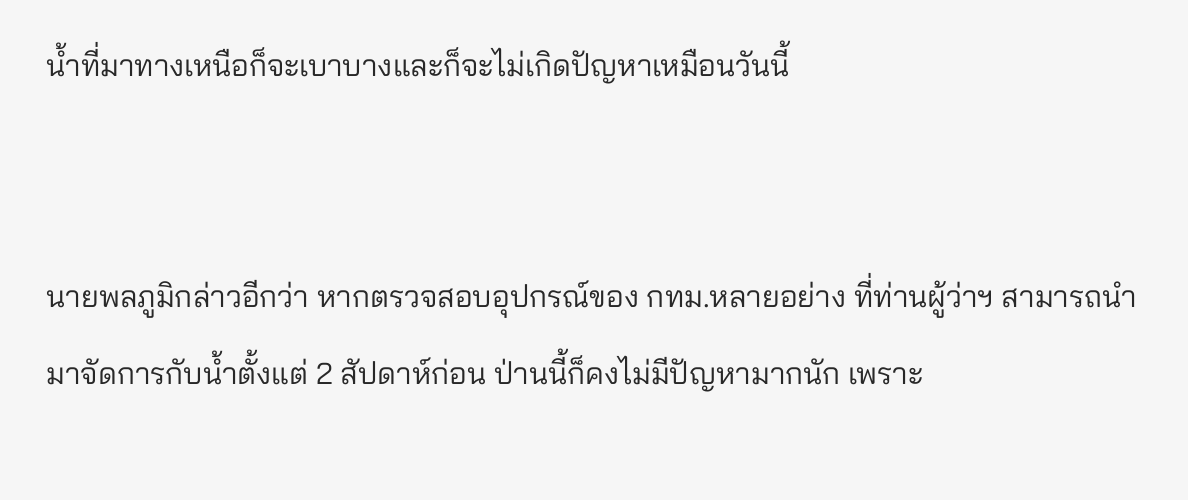น้ำที่มาทางเหนือก็จะเบาบางและก็จะไม่เกิดปัญหาเหมือนวันนี้


นายพลภูมิกล่าวอีกว่า หากตรวจสอบอุปกรณ์ของ กทม.หลายอย่าง ที่ท่านผู้ว่าฯ สามารถนำมาจัดการกับน้ำตั้งแต่ 2 สัปดาห์ก่อน ป่านนี้ก็คงไม่มีปัญหามากนัก เพราะ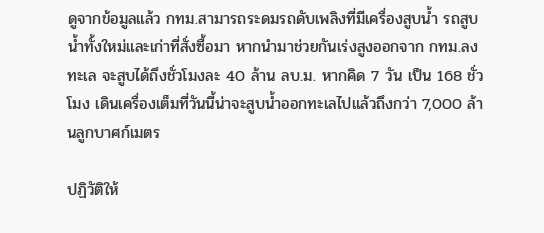ดูจากข้อมูลแล้ว กทม.สามารถระดมรถดับเพลิงที่มีเครื่องสูบน้ำ รถสูบน้ำทั้งใหม่และเก่าที่สั่งซื้อมา หากนำมาช่วยกันเร่งสูงออกจาก กทม.ลงทะเล จะสูบได้ถึงชั่วโมงละ 40 ล้าน ลบ.ม. หากคิด 7 วัน เป็น 168 ชั่วโมง เดินเครื่องเต็มที่วันนี้น่าจะสูบน้ำออกทะเลไปแล้วถึงกว่า 7,000 ล้านลูกบาศก์เมตร

ปฏิวัติให้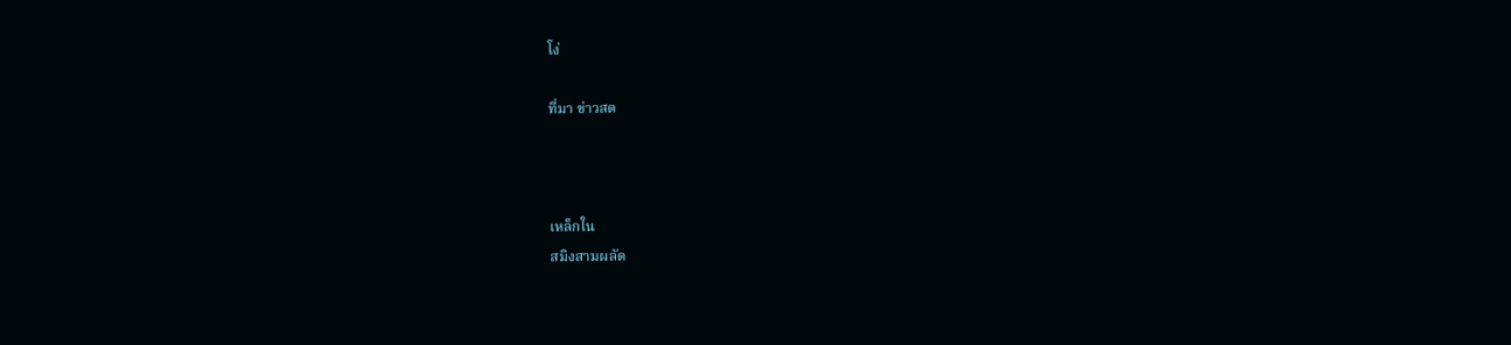โง่

ที่มา ข่าวสด



เหล็กใน
สมิงสามผลัด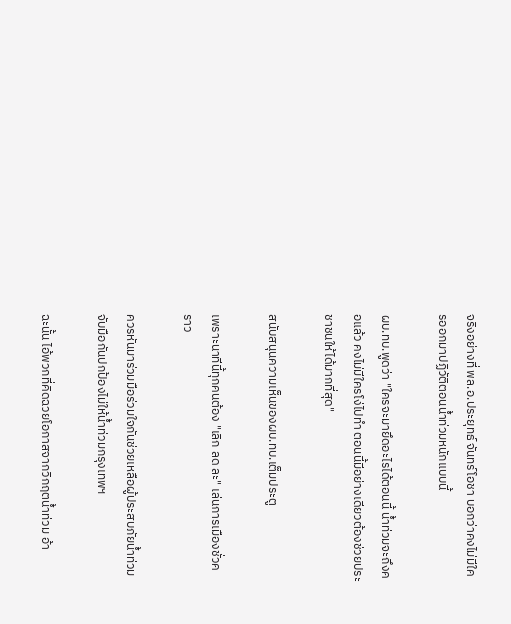จริงอย่างที่ พล.อ.ประยุทธ์ จันทร์โอชา บอกว่าคงไม่มีใครออกมาปฏิวัติตอนน้ำท่วมหนักแบบนี้

ผบ.ทบ.พูดว่า "ใครจะมายึดอะไรได้ตอนนี้ น้ำท่วมจะถึงคอแล้ว คงไม่มีใครโง่ไปทำ ตอนนี้มีอย่างเดียวต้องช่วยประชาชนให้ได้มากที่สุด"

สนับสนุนความเห็นของผบ.ทบ.เต็มประตู

เพราะนาทีนี้ทุกคนต้อง "เลิก ลด ละ" เล่นการเมืองชั่วคราว

ควรหันมาร่วมมือร่วมใจกันช่วยเหลือผู้ประสบภัยน้ำท่วม จับมือกันปกป้องไม่ให้น้ำท่วมกรุงเทพฯ

ฉะนั้น ไอ้พวกที่คิดฉวยโอกาสจากวิกฤตน้ำท่วม อ้า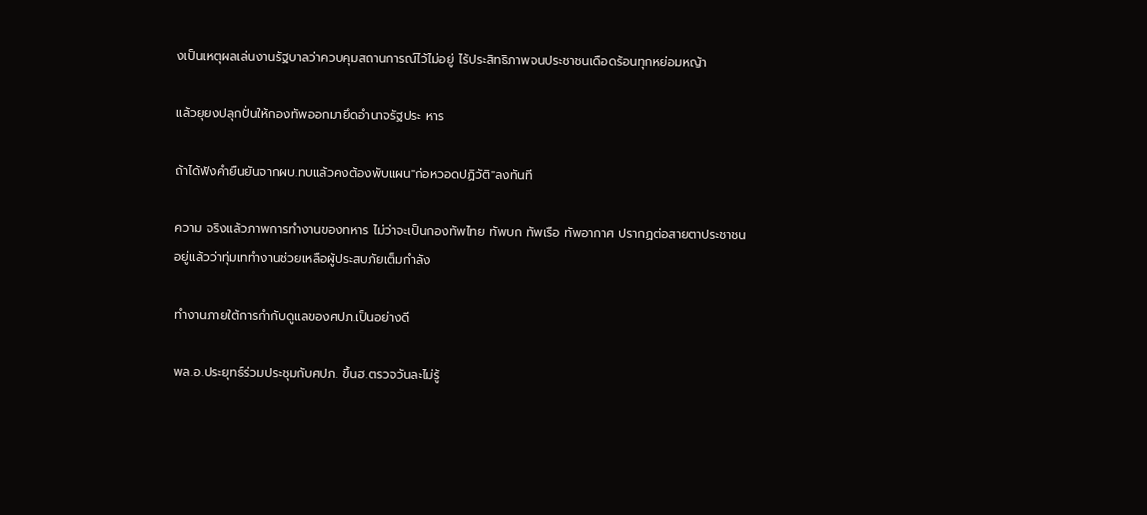งเป็นเหตุผลเล่นงานรัฐบาลว่าควบคุมสถานการณ์ไว้ไม่อยู่ ไร้ประสิทธิภาพจนประชาชนเดือดร้อนทุกหย่อมหญ้า

แล้วยุยงปลุกปั่นให้กองทัพออกมายึดอำนาจรัฐประ หาร

ถ้าได้ฟังคำยืนยันจากผบ.ทบแล้วคงต้องพับแผน"ก่อหวอดปฏิวัติ"ลงทันที

ความ จริงแล้วภาพการทำงานของทหาร ไม่ว่าจะเป็นกองทัพไทย ทัพบก ทัพเรือ ทัพอากาศ ปรากฏต่อสายตาประชาชนอยู่แล้วว่าทุ่มเททำงานช่วยเหลือผู้ประสบภัยเต็มกำลัง

ทำงานภายใต้การกำกับดูแลของศปภ.เป็นอย่างดี

พล.อ.ประยุทธ์ร่วมประชุมกับศปภ. ขึ้นฮ.ตรวจวันละไม่รู้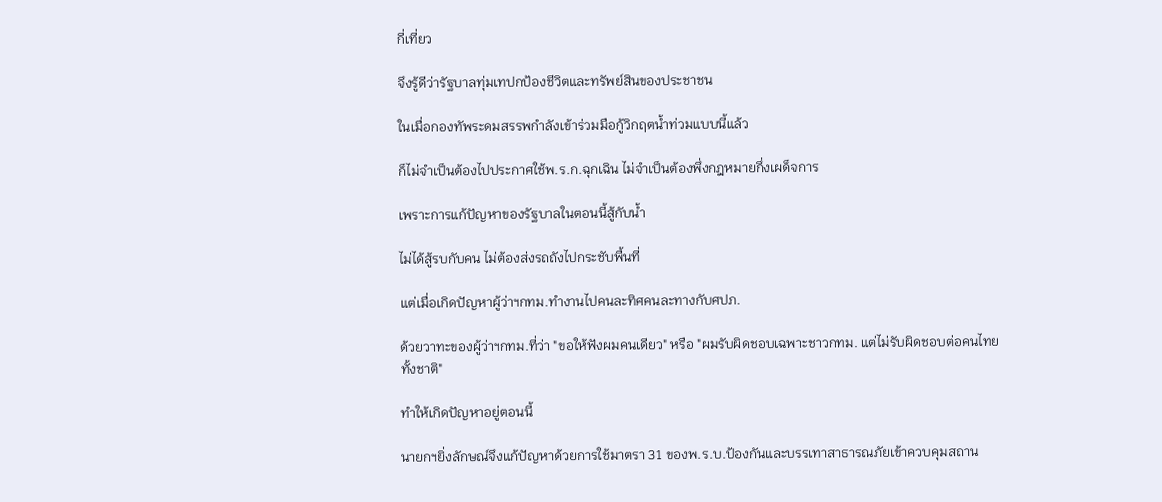กี่เที่ยว

จึงรู้ดีว่ารัฐบาลทุ่มเทปกป้องชีวิตและทรัพย์สินของประชาชน

ในเมื่อกองทัพระดมสรรพกำลังเข้าร่วมมือกู้วิกฤตน้ำท่วมแบบนี้แล้ว

ก็ไม่จำเป็นต้องไปประกาศใช้พ.ร.ก.ฉุกเฉิน ไม่จำเป็นต้องพึ่งกฎหมายกึ่งเผด็จการ

เพราะการแก้ปัญหาของรัฐบาลในตอนนี้สู้กับน้ำ

ไม่ได้สู้รบกับคน ไม่ต้องส่งรถถังไปกระชับพื้นที่

แต่เมื่อเกิดปัญหาผู้ว่าฯกทม.ทำงานไปคนละทิศคนละทางกับศปภ.

ด้วยวาทะของผู้ว่าฯกทม.ที่ว่า "ขอให้ฟังผมคนเดียว" หรือ "ผมรับผิดชอบเฉพาะชาวกทม. แต่ไม่รับผิดชอบต่อคนไทยทั้งชาติ"

ทำให้เกิดปัญหาอยู่ตอนนี้

นายกฯยิ่งลักษณ์จึงแก้ปัญหาด้วยการใช้มาตรา 31 ของพ.ร.บ.ป้องกันและบรรเทาสาธารณภัยเข้าควบคุมสถาน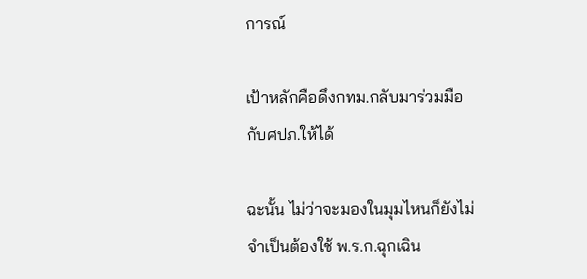การณ์

เป้าหลักคือดึงกทม.กลับมาร่วมมือกับศปภ.ให้ได้

ฉะนั้น ไม่ว่าจะมองในมุมไหนก็ยังไม่จำเป็นต้องใช้ พ.ร.ก.ฉุกเฉิน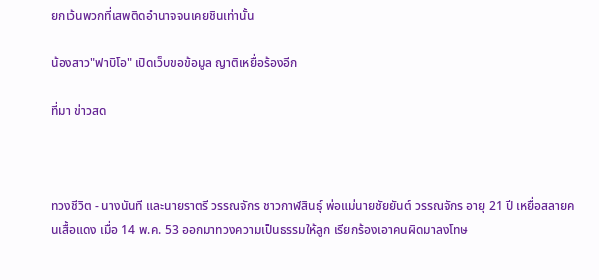ยกเว้นพวกที่เสพติดอำนาจจนเคยชินเท่านั้น

น้องสาว"ฟาบิโอ" เปิดเว็บขอข้อมูล ญาติเหยื่อร้องอีก

ที่มา ข่าวสด



ทวงชีวิต - นางนันที และนายราตรี วรรณจักร ชาวกาฬสินธุ์ พ่อแม่นายชัยยันต์ วรรณจักร อายุ 21 ปี เหยื่อสลายคนเสื้อแดง เมื่อ 14 พ.ค. 53 ออกมาทวงความเป็นธรรมให้ลูก เรียกร้องเอาคนผิดมาลงโทษ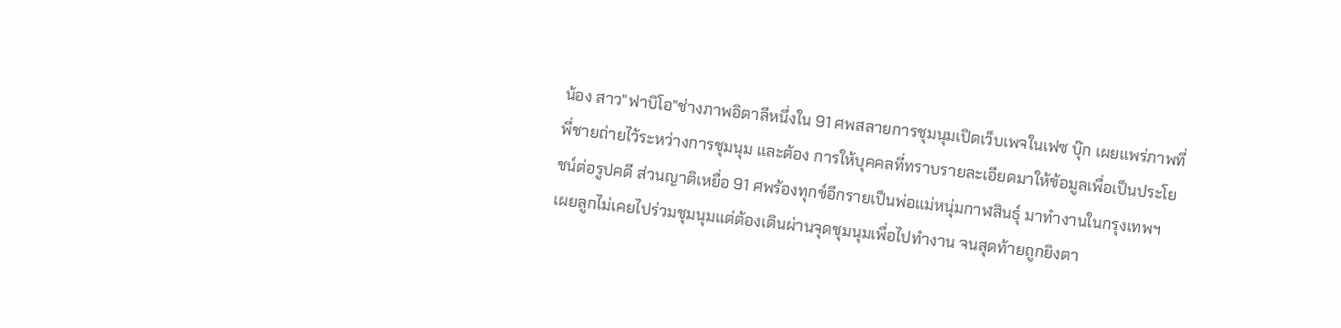น้อง สาว"ฟาบิโอ"ช่างภาพอิตาลีหนึ่งใน 91 ศพสลายการชุมนุมเปิดเว็บเพจในเฟซ บุ๊ก เผยแพร่ภาพที่พี่ชายถ่ายไว้ระหว่างการชุมนุม และต้อง การให้บุคคลที่ทราบรายละเอียดมาให้ข้อมูลเพื่อเป็นประโยชน์ต่อรูปคดี ส่วนญาติเหยื่อ 91 ศพร้องทุกข์อีกรายเป็นพ่อแม่หนุ่มกาฬสินธุ์ มาทำงานในกรุงเทพฯ เผยลูกไม่เคยไปร่วมชุมนุมแต่ต้องเดินผ่านจุดชุมนุมเพื่อไปทำงาน จนสุดท้ายถูกยิงตา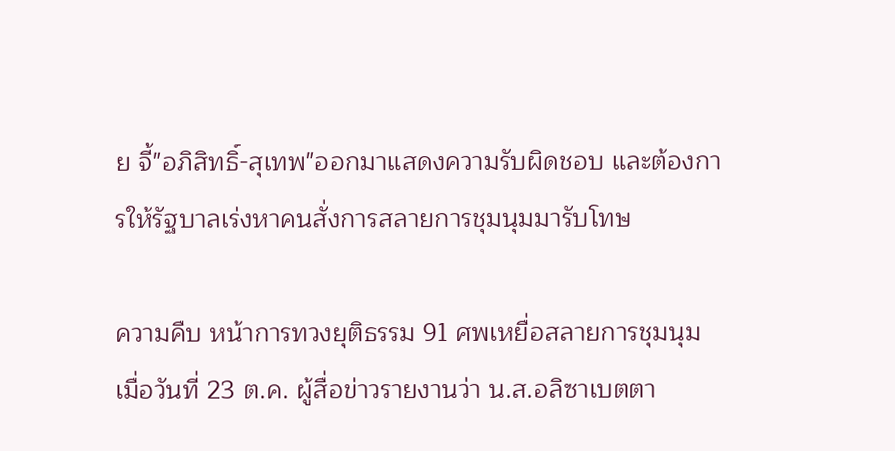ย จี้"อภิสิทธิ์-สุเทพ"ออกมาแสดงความรับผิดชอบ และต้องการให้รัฐบาลเร่งหาคนสั่งการสลายการชุมนุมมารับโทษ

ความคืบ หน้าการทวงยุติธรรม 91 ศพเหยื่อสลายการชุมนุม เมื่อวันที่ 23 ต.ค. ผู้สื่อข่าวรายงานว่า น.ส.อลิซาเบตตา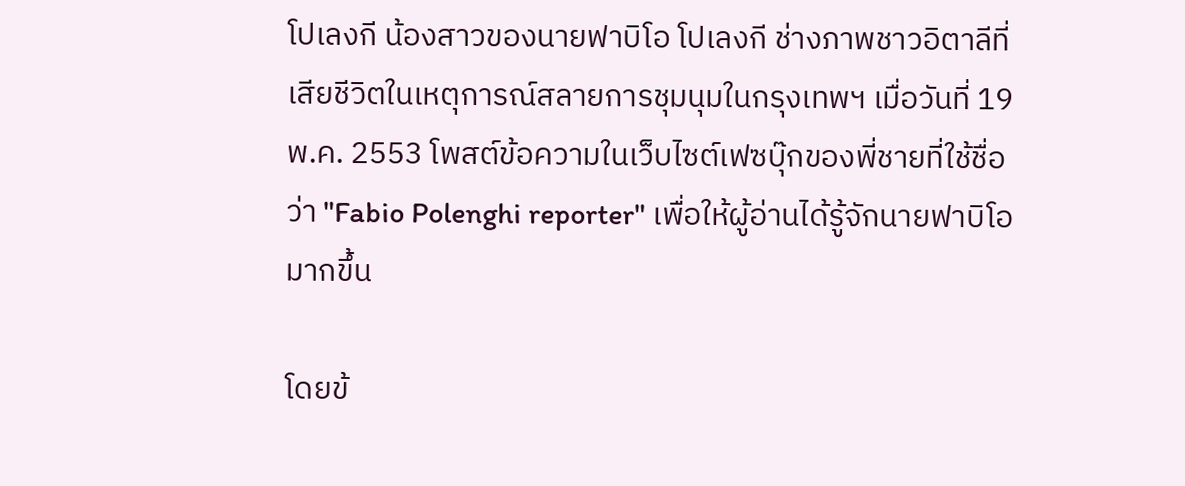โปเลงกี น้องสาวของนายฟาบิโอ โปเลงกี ช่างภาพชาวอิตาลีที่เสียชีวิตในเหตุการณ์สลายการชุมนุมในกรุงเทพฯ เมื่อวันที่ 19 พ.ค. 2553 โพสต์ข้อความในเว็บไซต์เฟซบุ๊กของพี่ชายที่ใช้ชื่อว่า "Fabio Polenghi reporter" เพื่อให้ผู้อ่านได้รู้จักนายฟาบิโอมากขึ้น

โดยข้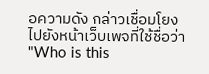อความดัง กล่าวเชื่อมโยงไปยังหน้าเว็บเพจที่ใช้ชื่อว่า "Who is this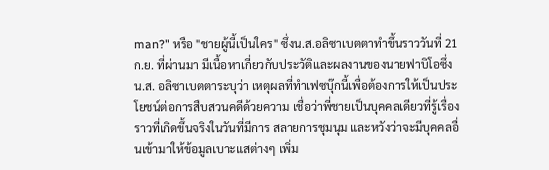man?" หรือ "ชายผู้นี้เป็นใคร" ซึ่งน.ส.อลิซาเบตตาทำขึ้นราววันที่ 21 ก.ย. ที่ผ่านมา มีเนื้อหาเกี่ยวกับประวัติและผลงานของนายฟาบิโอซึ่งน.ส. อลิซาเบตตาระบุว่า เหตุผลที่ทำเฟซบุ๊กนี้เพื่อต้องการให้เป็นประโยชน์ต่อการสืบสวนคดีด้วยความ เชื่อว่าพี่ชายเป็นบุคคลเดียวที่รู้เรื่องราวที่เกิดขึ้นจริงในวันที่มีการ สลายการชุมนุม และหวังว่าจะมีบุคคลอื่นเข้ามาให้ข้อมูลเบาะแสต่างๆ เพิ่ม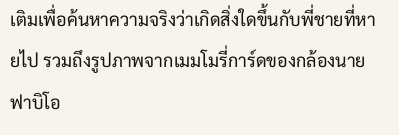เติมเพื่อค้นหาความจริงว่าเกิดสิ่งใดขึ้นกับพี่ชายที่หายไป รวมถึงรูปภาพจากเมมโมรี่การ์ดของกล้องนายฟาบิโอ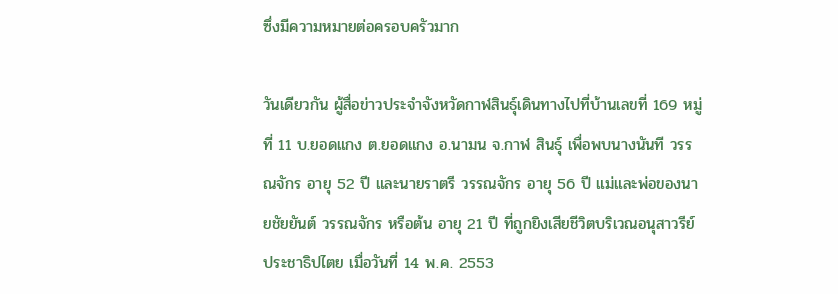ซึ่งมีความหมายต่อครอบครัวมาก

วันเดียวกัน ผู้สื่อข่าวประจำจังหวัดกาฬสินธุ์เดินทางไปที่บ้านเลขที่ 169 หมู่ที่ 11 บ.ยอดแกง ต.ยอดแกง อ.นามน จ.กาฬ สินธุ์ เพื่อพบนางนันที วรรณจักร อายุ 52 ปี และนายราตรี วรรณจักร อายุ 56 ปี แม่และพ่อของนายชัยยันต์ วรรณจักร หรือต้น อายุ 21 ปี ที่ถูกยิงเสียชีวิตบริเวณอนุสาวรีย์ประชาธิปไตย เมื่อวันที่ 14 พ.ค. 2553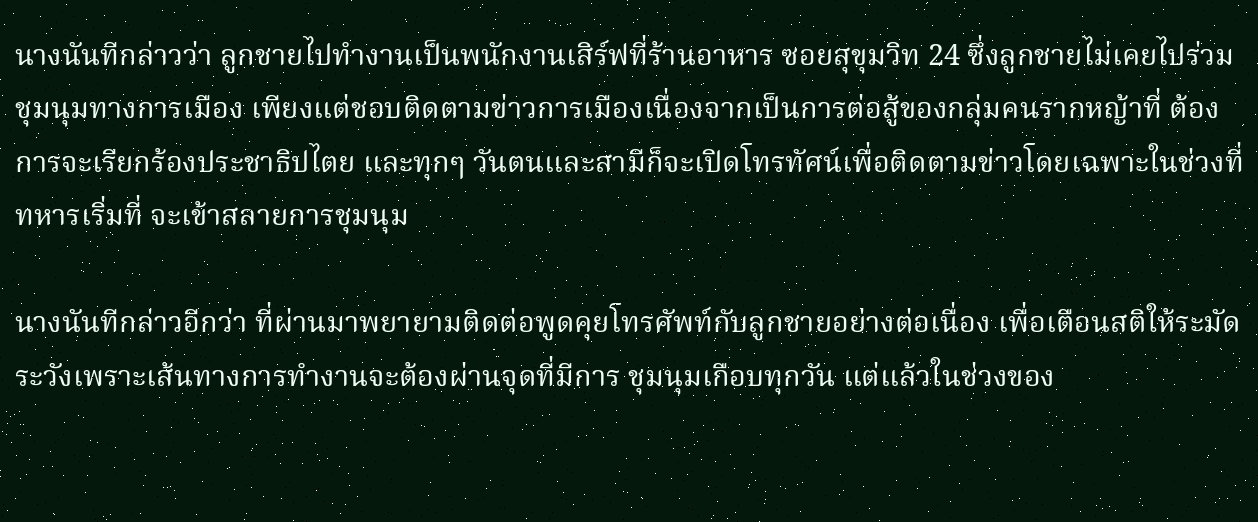นางนันทีกล่าวว่า ลูกชายไปทำงานเป็นพนักงานเสิร์ฟที่ร้านอาหาร ซอยสุขุมวิท 24 ซึ่งลูกชายไม่เคยไปร่วมชุมนุมทางการเมือง เพียงแต่ชอบติดตามข่าวการเมืองเนื่องจากเป็นการต่อสู้ของกลุ่มคนรากหญ้าที่ ต้องการจะเรียกร้องประชาธิปไตย และทุกๆ วันตนและสามีก็จะเปิดโทรทัศน์เพื่อติดตามข่าวโดยเฉพาะในช่วงที่ทหารเริ่มที่ จะเข้าสลายการชุมนุม

นางนันทีกล่าวอีกว่า ที่ผ่านมาพยายามติดต่อพูดคุยโทรศัพท์กับลูกชายอย่างต่อเนื่อง เพื่อเตือนสติให้ระมัดระวังเพราะเส้นทางการทำงานจะต้องผ่านจุดที่มีการ ชุมนุมเกือบทุกวัน แต่แล้วในช่วงของ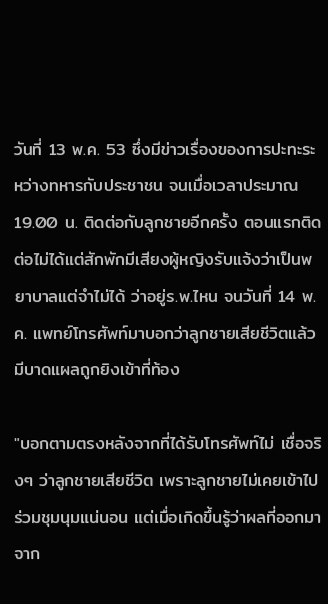วันที่ 13 พ.ค. 53 ซึ่งมีข่าวเรื่องของการปะทะระหว่างทหารกับประชาชน จนเมื่อเวลาประมาณ 19.00 น. ติดต่อกับลูกชายอีกครั้ง ตอนแรกติดต่อไม่ได้แต่สักพักมีเสียงผู้หญิงรับแจ้งว่าเป็นพยาบาลแต่จำไม่ได้ ว่าอยู่ร.พ.ไหน จนวันที่ 14 พ.ค. แพทย์โทรศัพท์มาบอกว่าลูกชายเสียชีวิตแล้ว มีบาดแผลถูกยิงเข้าที่ท้อง

"บอกตามตรงหลังจากที่ได้รับโทรศัพท์ไม่ เชื่อจริงๆ ว่าลูกชายเสียชีวิต เพราะลูกชายไม่เคยเข้าไปร่วมชุมนุมแน่นอน แต่เมื่อเกิดขึ้นรู้ว่าผลที่ออกมาจาก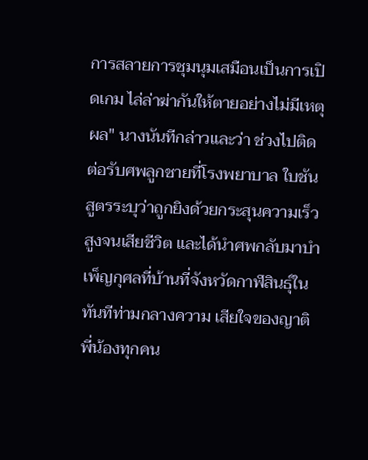การสลายการชุมนุมเสมือนเป็นการเปิดเกม ไล่ล่าฆ่ากันให้ตายอย่างไม่มีเหตุผล" นางนันทีกล่าวและว่า ช่วงไปติดต่อรับศพลูกชายที่โรงพยาบาล ใบชันสูตรระบุว่าถูกยิงด้วยกระสุนความเร็วสูงจนเสียชีวิต และได้นำศพกลับมาบำเพ็ญกุศลที่บ้านที่จังหวัดกาฬสินธุ์ในทันทีท่ามกลางความ เสียใจของญาติพี่น้องทุกคน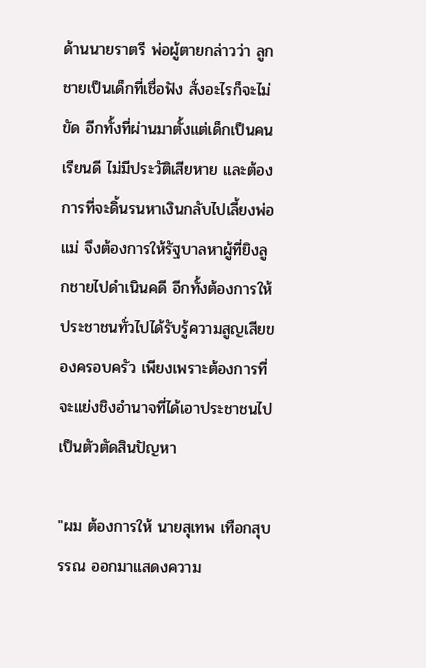ด้านนายราตรี พ่อผู้ตายกล่าวว่า ลูกชายเป็นเด็กที่เชื่อฟัง สั่งอะไรก็จะไม่ขัด อีกทั้งที่ผ่านมาตั้งแต่เด็กเป็นคนเรียนดี ไม่มีประวัติเสียหาย และต้องการที่จะดิ้นรนหาเงินกลับไปเลี้ยงพ่อแม่ จึงต้องการให้รัฐบาลหาผู้ที่ยิงลูกชายไปดำเนินคดี อีกทั้งต้องการให้ประชาชนทั่วไปได้รับรู้ความสูญเสียของครอบครัว เพียงเพราะต้องการที่จะแย่งชิงอำนาจที่ได้เอาประชาชนไปเป็นตัวตัดสินปัญหา

"ผม ต้องการให้ นายสุเทพ เทือกสุบรรณ ออกมาแสดงความ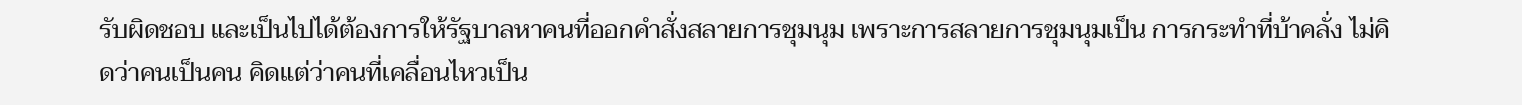รับผิดชอบ และเป็นไปได้ต้องการให้รัฐบาลหาคนที่ออกคำสั่งสลายการชุมนุม เพราะการสลายการชุมนุมเป็น การกระทำที่บ้าคลั่ง ไม่คิดว่าคนเป็นคน คิดแต่ว่าคนที่เคลื่อนไหวเป็น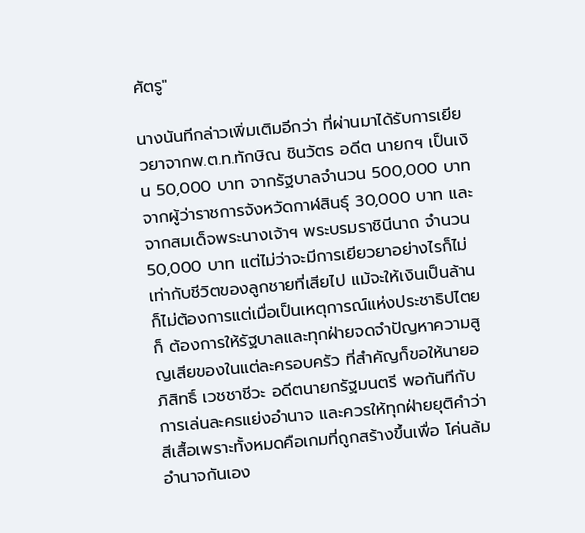ศัตรู"

นางนันทีกล่าวเพิ่มเติมอีกว่า ที่ผ่านมาได้รับการเยียวยาจากพ.ต.ท.ทักษิณ ชินวัตร อดีต นายกฯ เป็นเงิน 50,000 บาท จากรัฐบาลจำนวน 500,000 บาท จากผู้ว่าราชการจังหวัดกาฬสินธุ์ 30,000 บาท และจากสมเด็จพระนางเจ้าฯ พระบรมราชินีนาถ จำนวน 50,000 บาท แต่ไม่ว่าจะมีการเยียวยาอย่างไรก็ไม่เท่ากับชีวิตของลูกชายที่เสียไป แม้จะให้เงินเป็นล้านก็ไม่ต้องการแต่เมื่อเป็นเหตุการณ์แห่งประชาธิปไตยก็ ต้องการให้รัฐบาลและทุกฝ่ายจดจำปัญหาความสูญเสียของในแต่ละครอบครัว ที่สำคัญก็ขอให้นายอภิสิทธิ์ เวชชาชีวะ อดีตนายกรัฐมนตรี พอกันทีกับการเล่นละครแย่งอำนาจ และควรให้ทุกฝ่ายยุติคำว่าสีเสื้อเพราะทั้งหมดคือเกมที่ถูกสร้างขึ้นเพื่อ โค่นล้มอำนาจกันเอง